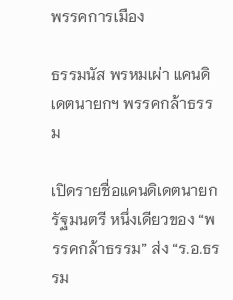พรรคการเมือง

ธรรมนัส พรหมเผ่า แคนดิเดตนายกฯ พรรคกล้าธรรม

เปิดรายชื่อแคนดิเดตนายกรัฐมนตรี หนึ่งเดียวของ “พรรคกล้าธรรม” ส่ง “ร.อ.ธรรม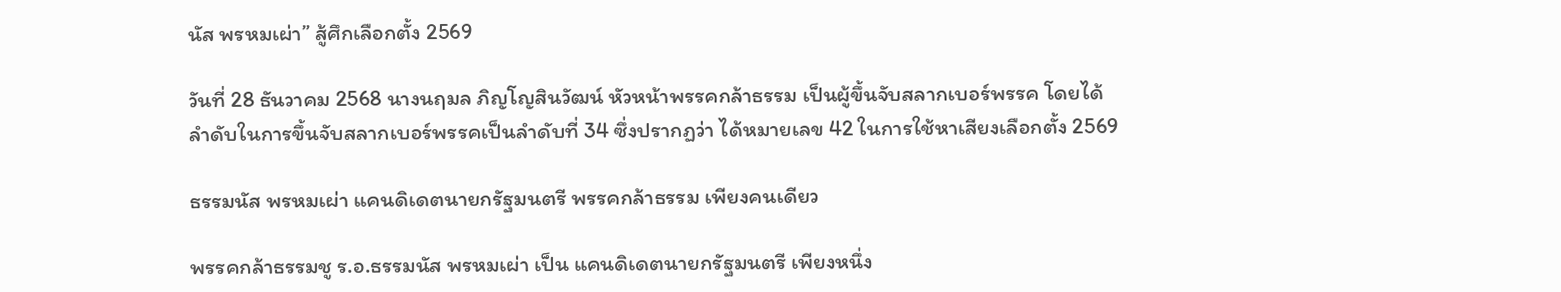นัส พรหมเผ่า” สู้ศึกเลือกตั้ง 2569

วันที่ 28 ธันวาคม 2568 นางนฤมล ภิญโญสินวัฒน์ หัวหน้าพรรคกล้าธรรม เป็นผู้ขึ้นจับสลากเบอร์พรรค โดยได้ลำดับในการขึ้นจับสลากเบอร์พรรคเป็นลำดับที่ 34 ซึ่งปรากฏว่า ได้หมายเลข 42 ในการใช้หาเสียงเลือกตั้ง 2569

ธรรมนัส พรหมเผ่า แคนดิเดตนายกรัฐมนตรี พรรคกล้าธรรม เพียงคนเดียว

พรรคกล้าธรรมชู ร.อ.ธรรมนัส พรหมเผ่า เป็น แคนดิเดตนายกรัฐมนตรี เพียงหนึ่ง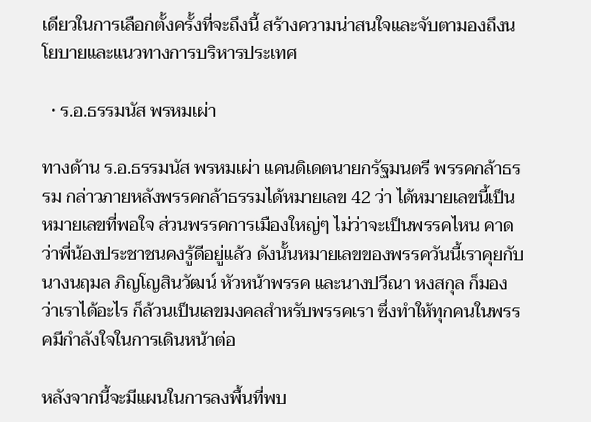เดียวในการเลือกตั้งครั้งที่จะถึงนี้ สร้างความน่าสนใจและจับตามองถึงนโยบายและแนวทางการบริหารประเทศ

  • ร.อ.ธรรมนัส พรหมเผ่า

ทางด้าน ร.อ.ธรรมนัส พรหมเผ่า แคนดิเดตนายกรัฐมนตรี พรรคกล้าธรรม กล่าวภายหลังพรรคกล้าธรรมได้หมายเลข 42 ว่า ได้หมายเลขนี้เป็นหมายเลขที่พอใจ ส่วนพรรคการเมืองใหญ่ๆ ไม่ว่าจะเป็นพรรคไหน คาดว่าพี่น้องประชาชนคงรู้ดีอยู่แล้ว ดังนั้นหมายเลขของพรรควันนี้เราคุยกับ นางนฤมล ภิญโญสินวัฒน์ หัวหน้าพรรค และนางปวีณา หงสกุล ก็มองว่าเราได้อะไร ก็ล้วนเป็นเลขมงคลสำหรับพรรคเรา ซึ่งทำให้ทุกคนในพรรคมีกำลังใจในการเดินหน้าต่อ

หลังจากนี้จะมีแผนในการลงพื้นที่พบ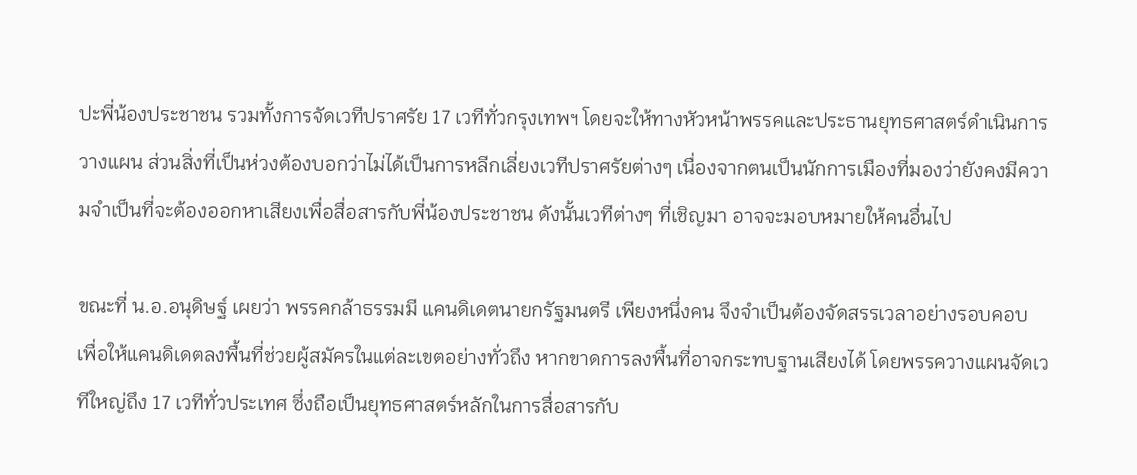ปะพี่น้องประชาชน รวมทั้งการจัดเวทีปราศรัย 17 เวทีทั่วกรุงเทพฯ โดยจะให้ทางหัวหน้าพรรคและประธานยุทธศาสตร์ดำเนินการวางแผน ส่วนสิ่งที่เป็นห่วงต้องบอกว่าไม่ได้เป็นการหลีกเลี่ยงเวทีปราศรัยต่างๆ เนื่องจากตนเป็นนักการเมืองที่มองว่ายังคงมีความจำเป็นที่จะต้องออกหาเสียงเพื่อสื่อสารกับพี่น้องประชาชน ดังนั้นเวทีต่างๆ ที่เชิญมา อาจจะมอบหมายให้คนอื่นไป

ขณะที่ น.อ.อนุดิษฐ์ เผยว่า พรรคกล้าธรรมมี แคนดิเดตนายกรัฐมนตรี เพียงหนึ่งคน จึงจำเป็นต้องจัดสรรเวลาอย่างรอบคอบ เพื่อให้แคนดิเดตลงพื้นที่ช่วยผู้สมัครในแต่ละเขตอย่างทั่วถึง หากขาดการลงพื้นที่อาจกระทบฐานเสียงได้ โดยพรรควางแผนจัดเวทีใหญ่ถึง 17 เวทีทั่วประเทศ ซึ่งถือเป็นยุทธศาสตร์หลักในการสื่อสารกับ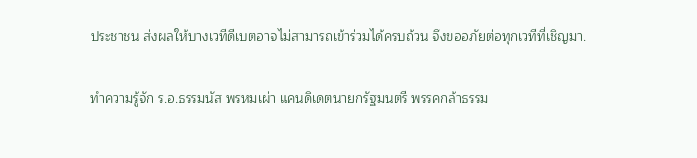ประชาชน ส่งผลให้บางเวทีดีเบตอาจไม่สามารถเข้าร่วมได้ครบถ้วน จึงขออภัยต่อทุกเวทีที่เชิญมา.

ทำความรู้จัก ร.อ.ธรรมนัส พรหมเผ่า แคนดิเดตนายกรัฐมนตรี พรรคกล้าธรรม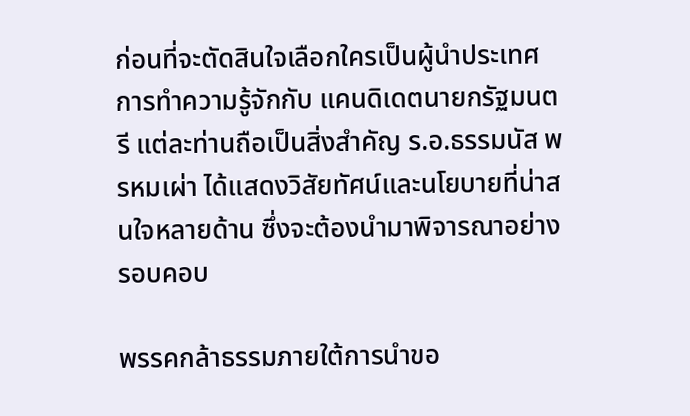ก่อนที่จะตัดสินใจเลือกใครเป็นผู้นำประเทศ การทำความรู้จักกับ แคนดิเดตนายกรัฐมนตรี แต่ละท่านถือเป็นสิ่งสำคัญ ร.อ.ธรรมนัส พรหมเผ่า ได้แสดงวิสัยทัศน์และนโยบายที่น่าสนใจหลายด้าน ซึ่งจะต้องนำมาพิจารณาอย่างรอบคอบ

พรรคกล้าธรรมภายใต้การนำขอ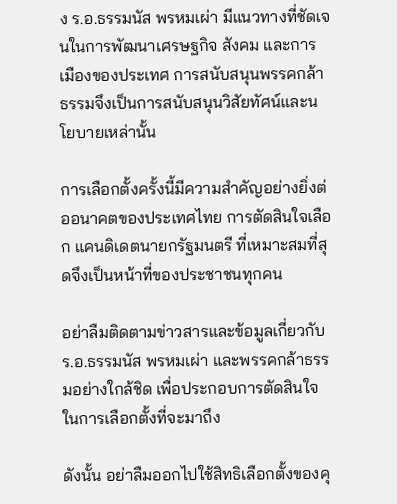ง ร.อ.ธรรมนัส พรหมเผ่า มีแนวทางที่ชัดเจนในการพัฒนาเศรษฐกิจ สังคม และการเมืองของประเทศ การสนับสนุนพรรคกล้าธรรมจึงเป็นการสนับสนุนวิสัยทัศน์และนโยบายเหล่านั้น

การเลือกตั้งครั้งนี้มีความสำคัญอย่างยิ่งต่ออนาคตของประเทศไทย การตัดสินใจเลือก แคนดิเดตนายกรัฐมนตรี ที่เหมาะสมที่สุดจึงเป็นหน้าที่ของประชาชนทุกคน

อย่าลืมติดตามข่าวสารและข้อมูลเกี่ยวกับ ร.อ.ธรรมนัส พรหมเผ่า และพรรคกล้าธรรมอย่างใกล้ชิด เพื่อประกอบการตัดสินใจในการเลือกตั้งที่จะมาถึง

ดังนั้น อย่าลืมออกไปใช้สิทธิเลือกตั้งของคุ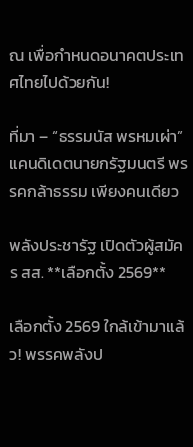ณ เพื่อกำหนดอนาคตประเทศไทยไปด้วยกัน!

ที่มา – “ธรรมนัส พรหมเผ่า” แคนดิเดตนายกรัฐมนตรี พรรคกล้าธรรม เพียงคนเดียว

พลังประชารัฐ เปิดตัวผู้สมัคร สส. **เลือกตั้ง 2569**

เลือกตั้ง 2569 ใกล้เข้ามาแล้ว! พรรคพลังป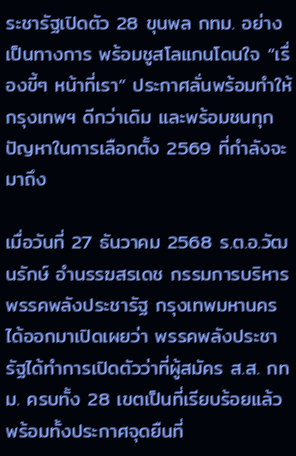ระชารัฐเปิดตัว 28 ขุนพล กทม. อย่างเป็นทางการ พร้อมชูสโลแกนโดนใจ “เรื่องขี้ๆ หน้าที่เรา” ประกาศลั่นพร้อมทำให้กรุงเทพฯ ดีกว่าเดิม และพร้อมชนทุกปัญหาในการเลือกตั้ง 2569 ที่กำลังจะมาถึง

เมื่อวันที่ 27 ธันวาคม 2568 ร.ต.อ.วัฒนรักษ์ อำนรรฆสรเดช กรรมการบริหารพรรคพลังประชารัฐ กรุงเทพมหานคร ได้ออกมาเปิดเผยว่า พรรคพลังประชารัฐได้ทำการเปิดตัวว่าที่ผู้สมัคร ส.ส. กทม. ครบทั้ง 28 เขตเป็นที่เรียบร้อยแล้ว พร้อมทั้งประกาศจุดยืนที่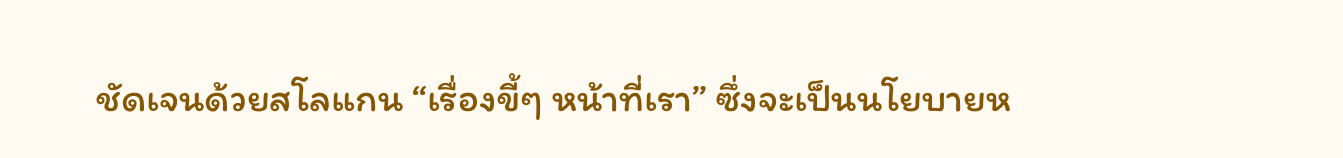ชัดเจนด้วยสโลแกน “เรื่องขี้ๆ หน้าที่เรา” ซึ่งจะเป็นนโยบายห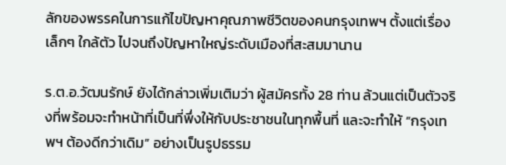ลักของพรรคในการแก้ไขปัญหาคุณภาพชีวิตของคนกรุงเทพฯ ตั้งแต่เรื่องเล็กๆ ใกล้ตัว ไปจนถึงปัญหาใหญ่ระดับเมืองที่สะสมมานาน

ร.ต.อ.วัฒนรักษ์ ยังได้กล่าวเพิ่มเติมว่า ผู้สมัครทั้ง 28 ท่าน ล้วนแต่เป็นตัวจริงที่พร้อมจะทำหน้าที่เป็นที่พึ่งให้กับประชาชนในทุกพื้นที่ และจะทำให้ “กรุงเทพฯ ต้องดีกว่าเดิม” อย่างเป็นรูปธรรม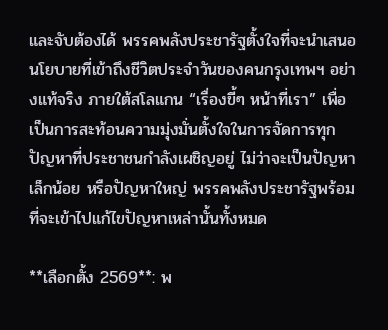และจับต้องได้ พรรคพลังประชารัฐตั้งใจที่จะนำเสนอนโยบายที่เข้าถึงชีวิตประจำวันของคนกรุงเทพฯ อย่างแท้จริง ภายใต้สโลแกน “เรื่องขี้ๆ หน้าที่เรา” เพื่อเป็นการสะท้อนความมุ่งมั่นตั้งใจในการจัดการทุกปัญหาที่ประชาชนกำลังเผชิญอยู่ ไม่ว่าจะเป็นปัญหาเล็กน้อย หรือปัญหาใหญ่ พรรคพลังประชารัฐพร้อมที่จะเข้าไปแก้ไขปัญหาเหล่านั้นทั้งหมด

**เลือกตั้ง 2569**: พ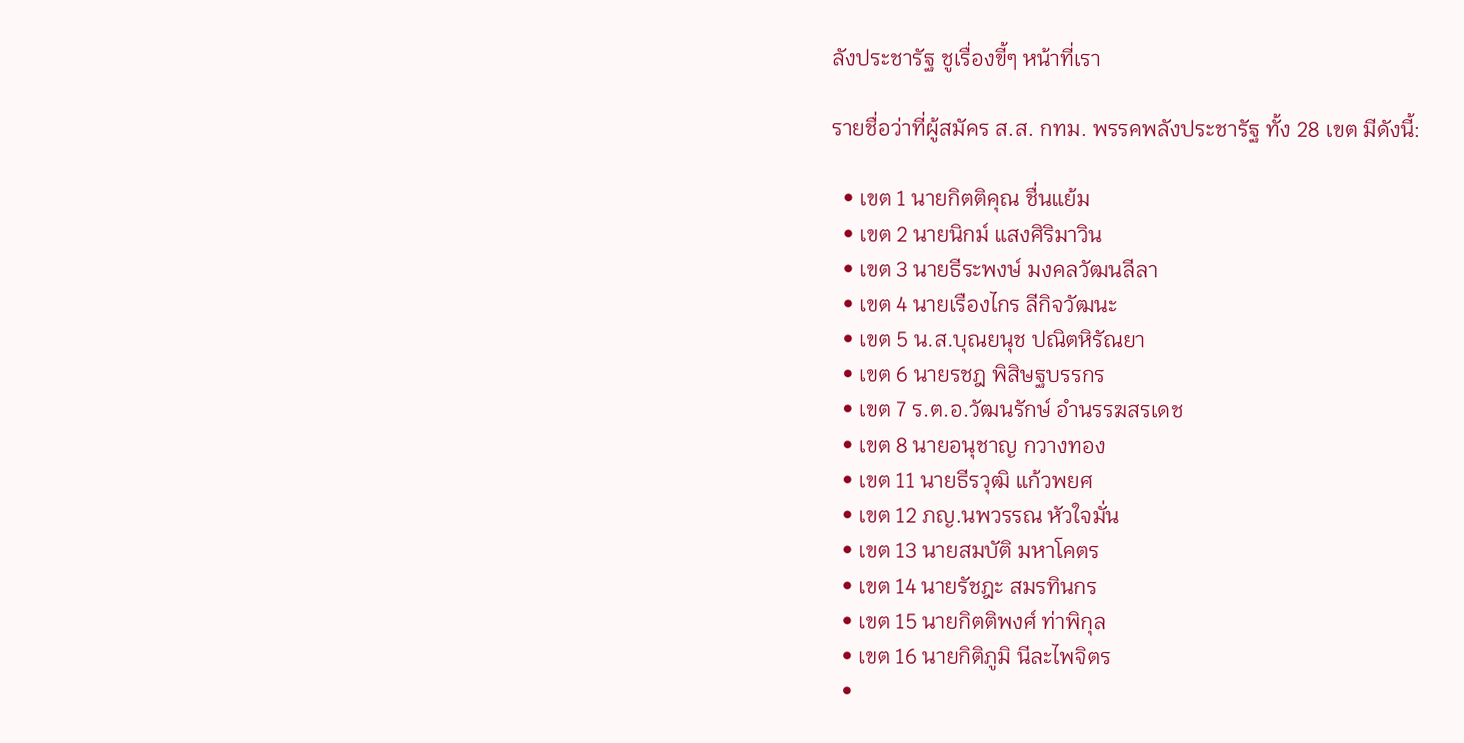ลังประชารัฐ ชูเรื่องขี้ๆ หน้าที่เรา

รายชื่อว่าที่ผู้สมัคร ส.ส. กทม. พรรคพลังประชารัฐ ทั้ง 28 เขต มีดังนี้:

  • เขต 1 นายกิตติคุณ ชื่นแย้ม
  • เขต 2 นายนิกม์ แสงศิริมาวิน
  • เขต 3 นายธีระพงษ์ มงคลวัฒนลีลา
  • เขต 4 นายเรืองไกร ลีกิจวัฒนะ
  • เขต 5 น.ส.บุณยนุช ปณิตหิรัณยา
  • เขต 6 นายรชฎ พิสิษฐบรรกร
  • เขต 7 ร.ต.อ.วัฒนรักษ์ อำนรรฆสรเดช
  • เขต 8 นายอนุชาญ กวางทอง
  • เขต 11 นายธีรวุฒิ แก้วพยศ
  • เขต 12 ภญ.นพวรรณ หัวใจมั่น
  • เขต 13 นายสมบัติ มหาโคตร
  • เขต 14 นายรัชฎะ สมรทินกร
  • เขต 15 นายกิตติพงศ์ ท่าพิกุล
  • เขต 16 นายกิติภูมิ นีละไพจิตร
  •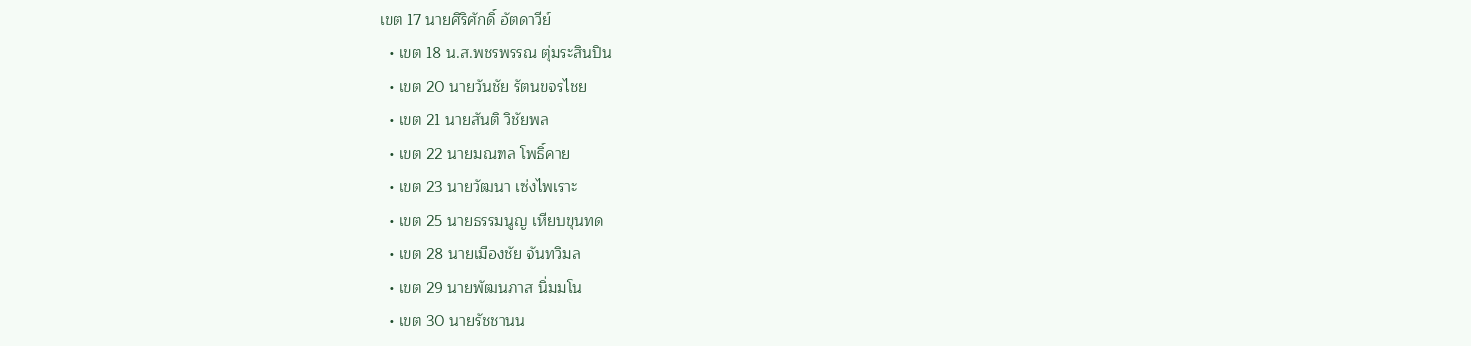เขต 17 นายศิริศักดิ์ อัตดาวีย์
  • เขต 18 น.ส.พชรพรรณ ตุ่มระสินปิน
  • เขต 20 นายวันชัย รัตนขจรไชย
  • เขต 21 นายสันติ วิชัยพล
  • เขต 22 นายมณฑล โพธิ์คาย
  • เขต 23 นายวัฒนา เซ่งไพเราะ
  • เขต 25 นายธรรมนูญ เหียบขุนทด
  • เขต 28 นายเมืองชัย จันทวิมล
  • เขต 29 นายพัฒนภาส นิ่มมโน
  • เขต 30 นายรัชชานน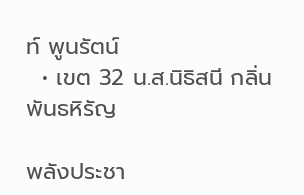ท์ พูนรัตน์
  • เขต 32 น.ส.นิธิสนี กลิ่นพันธหิรัญ

พลังประชา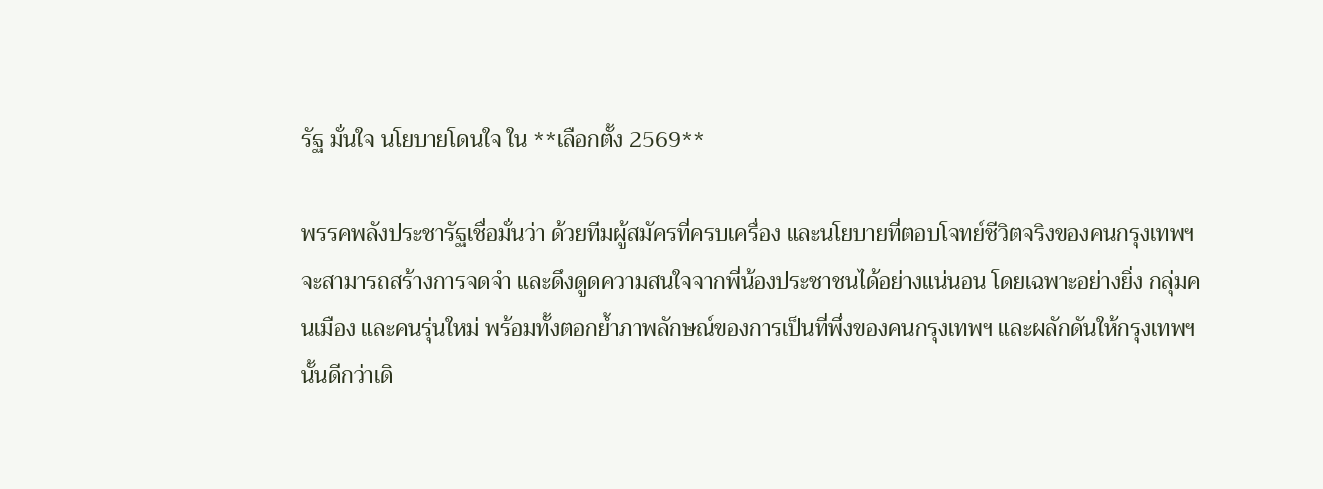รัฐ มั่นใจ นโยบายโดนใจ ใน **เลือกตั้ง 2569**

พรรคพลังประชารัฐเชื่อมั่นว่า ด้วยทีมผู้สมัครที่ครบเครื่อง และนโยบายที่ตอบโจทย์ชีวิตจริงของคนกรุงเทพฯ จะสามารถสร้างการจดจำ และดึงดูดความสนใจจากพี่น้องประชาชนได้อย่างแน่นอน โดยเฉพาะอย่างยิ่ง กลุ่มคนเมือง และคนรุ่นใหม่ พร้อมทั้งตอกย้ำภาพลักษณ์ของการเป็นที่พึ่งของคนกรุงเทพฯ และผลักดันให้กรุงเทพฯ นั้นดีกว่าเดิ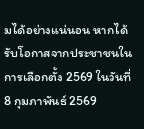มได้อย่างแน่นอน หากได้รับโอกาสจากประชาชนในการเลือกตั้ง 2569 ในวันที่ 8 กุมภาพันธ์ 2569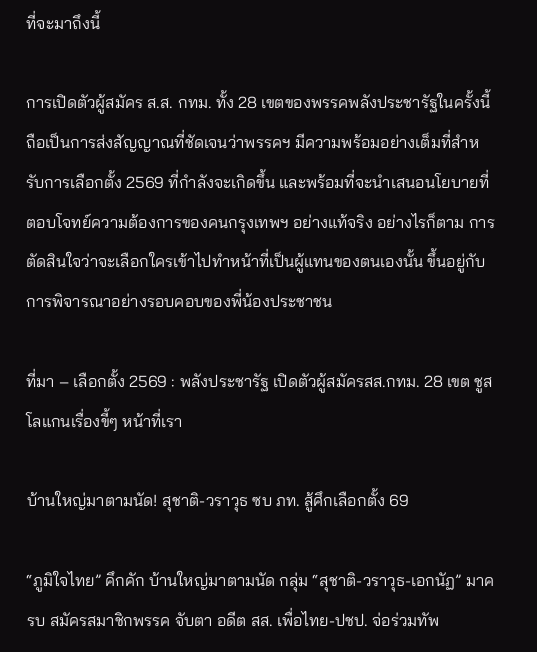ที่จะมาถึงนี้

การเปิดตัวผู้สมัคร ส.ส. กทม. ทั้ง 28 เขตของพรรคพลังประชารัฐในครั้งนี้ ถือเป็นการส่งสัญญาณที่ชัดเจนว่าพรรคฯ มีความพร้อมอย่างเต็มที่สำหรับการเลือกตั้ง 2569 ที่กำลังจะเกิดขึ้น และพร้อมที่จะนำเสนอนโยบายที่ตอบโจทย์ความต้องการของคนกรุงเทพฯ อย่างแท้จริง อย่างไรก็ตาม การตัดสินใจว่าจะเลือกใครเข้าไปทำหน้าที่เป็นผู้แทนของตนเองนั้น ขึ้นอยู่กับการพิจารณาอย่างรอบคอบของพี่น้องประชาชน

ที่มา – เลือกตั้ง 2569 : พลังประชารัฐ เปิดตัวผู้สมัครสส.กทม. 28 เขต ชูสโลแกนเรื่องขี้ๆ หน้าที่เรา

บ้านใหญ่มาตามนัด! สุชาติ-วราวุธ ซบ ภท. สู้ศึกเลือกตั้ง 69

“ภูมิใจไทย” คึกคัก บ้านใหญ่มาตามนัด กลุ่ม “สุชาติ-วราวุธ-เอกนัฏ” มาครบ สมัครสมาชิกพรรค จับตา อดีต สส. เพื่อไทย-ปชป. จ่อร่วมทัพ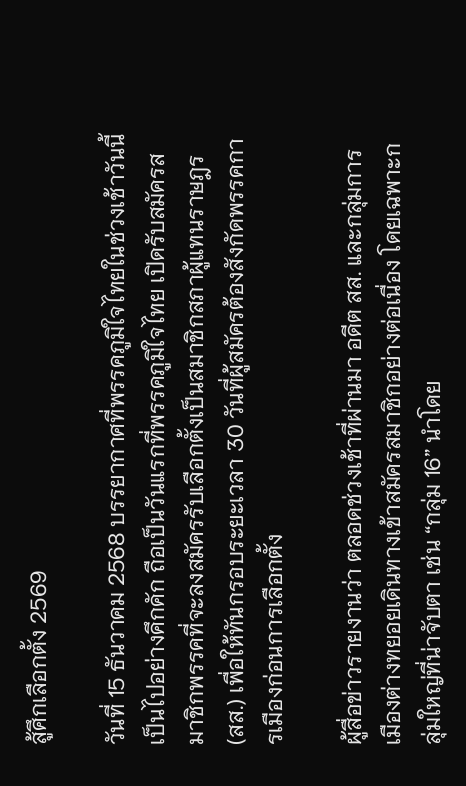สู้ศึกเลือกตั้ง 2569

วันที่ 15 ธันวาคม 2568 บรรยากาศที่พรรคภูมิใจไทยในช่วงเช้าวันนี้ เป็นไปอย่างคึกคัก ถือเป็นวันแรกที่พรรคภูมิใจไทย เปิดรับสมัครสมาชิกพรรคที่จะลงสมัครรับเลือกตั้งเป็นสมาชิกสภาผู้แทนราษฎร (สส.) เพื่อให้ทันกรอบระยะเวลา 30 วันที่ผู้สมัครต้องสังกัดพรรคการเมืองก่อนการเลือกตั้ง

ผู้สื่อข่าวรายงานว่า ตลอดช่วงเช้าที่ผ่านมา อดีต สส. และกลุ่มการเมืองต่างทยอยเดินทางเข้าสมัครสมาชิกอย่างต่อเนื่อง โดยเฉพาะกลุ่มใหญ่ที่น่าจับตา เช่น “กลุ่ม 16” นำโดย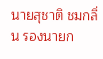นายสุชาติ ชมกลิ่น รองนายก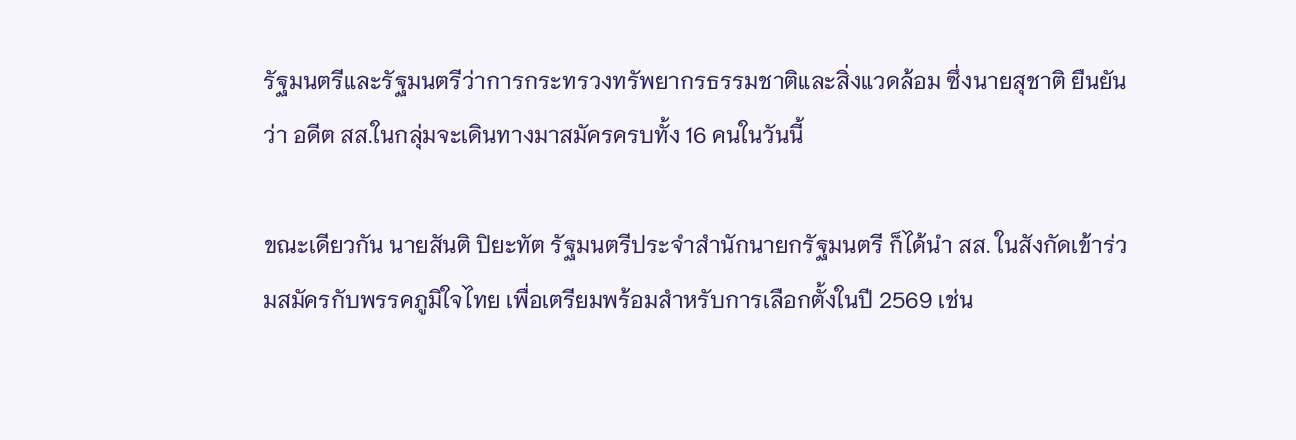รัฐมนตรีและรัฐมนตรีว่าการกระทรวงทรัพยากรธรรมชาติและสิ่งแวดล้อม ซึ่งนายสุชาติ ยืนยันว่า อดีต สส.ในกลุ่มจะเดินทางมาสมัครครบทั้ง 16 คนในวันนี้

ขณะเดียวกัน นายสันติ ปิยะทัต รัฐมนตรีประจำสำนักนายกรัฐมนตรี ก็ได้นำ สส. ในสังกัดเข้าร่วมสมัครกับพรรคภูมิใจไทย เพื่อเตรียมพร้อมสำหรับการเลือกตั้งในปี 2569 เช่น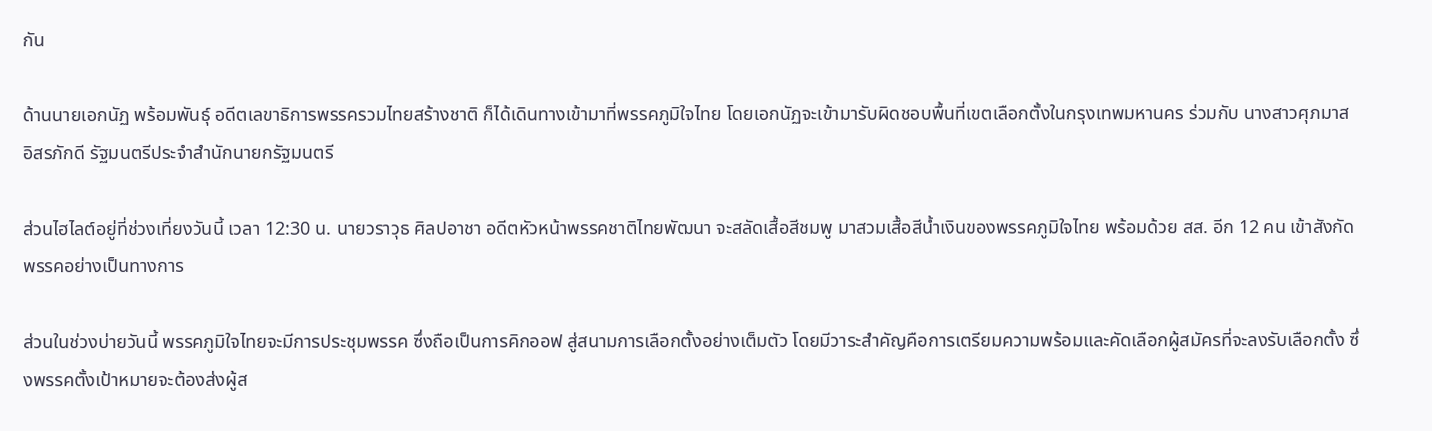กัน

ด้านนายเอกนัฏ พร้อมพันธุ์ อดีตเลขาธิการพรรครวมไทยสร้างชาติ ก็ได้เดินทางเข้ามาที่พรรคภูมิใจไทย โดยเอกนัฏจะเข้ามารับผิดชอบพื้นที่เขตเลือกตั้งในกรุงเทพมหานคร ร่วมกับ นางสาวศุภมาส อิสรภักดี รัฐมนตรีประจำสำนักนายกรัฐมนตรี

ส่วนไฮไลต์อยู่ที่ช่วงเที่ยงวันนี้ เวลา 12:30 น. นายวราวุธ ศิลปอาชา อดีตหัวหน้าพรรคชาติไทยพัฒนา จะสลัดเสื้อสีชมพู มาสวมเสื้อสีน้ำเงินของพรรคภูมิใจไทย พร้อมด้วย สส. อีก 12 คน เข้าสังกัดพรรคอย่างเป็นทางการ

ส่วนในช่วงบ่ายวันนี้ พรรคภูมิใจไทยจะมีการประชุมพรรค ซึ่งถือเป็นการคิกออฟ สู่สนามการเลือกตั้งอย่างเต็มตัว โดยมีวาระสำคัญคือการเตรียมความพร้อมและคัดเลือกผู้สมัครที่จะลงรับเลือกตั้ง ซึ่งพรรคตั้งเป้าหมายจะต้องส่งผู้ส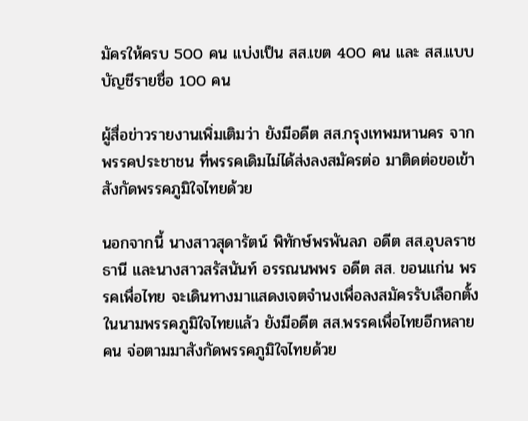มัครให้ครบ 500 คน แบ่งเป็น สส.เขต 400 คน และ สส.แบบบัญชีรายชื่อ 100 คน

ผู้สื่อข่าวรายงานเพิ่มเติมว่า ยังมีอดีต สส.กรุงเทพมหานคร จากพรรคประชาชน ที่พรรคเดิมไม่ได้ส่งลงสมัครต่อ มาติดต่อขอเข้าสังกัดพรรคภูมิใจไทยด้วย

นอกจากนี้ นางสาวสุดารัตน์ พิทักษ์พรพันลภ อดีต สส.อุบลราชธานี และนางสาวสรัสนันท์ อรรณนพพร อดีต สส. ขอนแก่น พรรคเพื่อไทย จะเดินทางมาแสดงเจตจำนงเพื่อลงสมัครรับเลือกตั้งในนามพรรคภูมิใจไทยแล้ว ยังมีอดีต สส.พรรคเพื่อไทยอีกหลายคน จ่อตามมาสังกัดพรรคภูมิใจไทยด้วย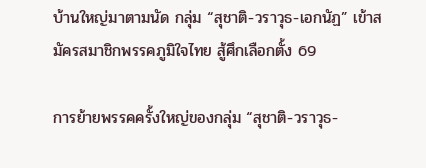บ้านใหญ่มาตามนัด กลุ่ม “สุชาติ-วราวุธ-เอกนัฏ” เข้าสมัครสมาชิกพรรคภูมิใจไทย สู้ศึกเลือกตั้ง 69

การย้ายพรรคครั้งใหญ่ของกลุ่ม “สุชาติ-วราวุธ-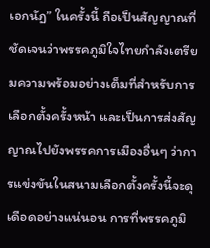เอกนัฏ” ในครั้งนี้ ถือเป็นสัญญาณที่ชัดเจนว่าพรรคภูมิใจไทยกำลังเตรียมความพร้อมอย่างเต็มที่สำหรับการเลือกตั้งครั้งหน้า และเป็นการส่งสัญญาณไปยังพรรคการเมืองอื่นๆ ว่าการแข่งขันในสนามเลือกตั้งครั้งนี้จะดุเดือดอย่างแน่นอน การที่พรรคภูมิ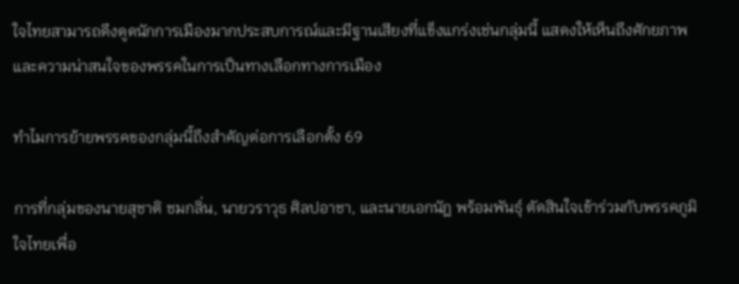ใจไทยสามารถดึงดูดนักการเมืองมากประสบการณ์และมีฐานเสียงที่แข็งแกร่งเช่นกลุ่มนี้ แสดงให้เห็นถึงศักยภาพและความน่าสนใจของพรรคในการเป็นทางเลือกทางการเมือง

ทำไมการย้ายพรรคของกลุ่มนี้ถึงสำคัญต่อการเลือกตั้ง 69

การที่กลุ่มของนายสุชาติ ชมกลิ่น, นายวราวุธ ศิลปอาชา, และนายเอกนัฏ พร้อมพันธุ์ ตัดสินใจเข้าร่วมกับพรรคภูมิใจไทยเพื่อ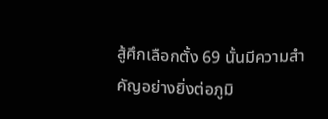สู้ศึกเลือกตั้ง 69 นั้นมีความสำคัญอย่างยิ่งต่อภูมิ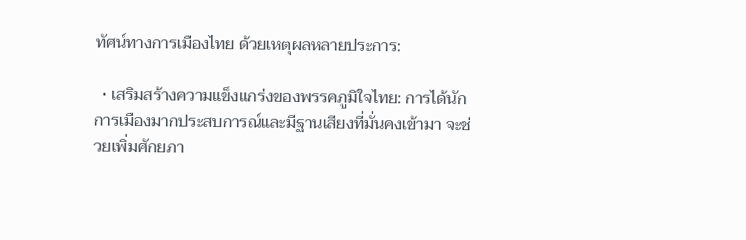ทัศน์ทางการเมืองไทย ด้วยเหตุผลหลายประการ:

  • เสริมสร้างความแข็งแกร่งของพรรคภูมิใจไทย: การได้นักการเมืองมากประสบการณ์และมีฐานเสียงที่มั่นคงเข้ามา จะช่วยเพิ่มศักยภา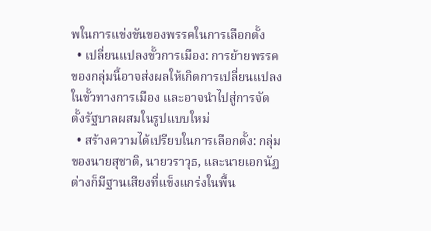พในการแข่งขันของพรรคในการเลือกตั้ง
  • เปลี่ยนแปลงขั้วการเมือง: การย้ายพรรคของกลุ่มนี้อาจส่งผลให้เกิดการเปลี่ยนแปลงในขั้วทางการเมือง และอาจนำไปสู่การจัดตั้งรัฐบาลผสมในรูปแบบใหม่
  • สร้างความได้เปรียบในการเลือกตั้ง: กลุ่มของนายสุชาติ, นายวราวุธ, และนายเอกนัฏ ต่างก็มีฐานเสียงที่แข็งแกร่งในพื้น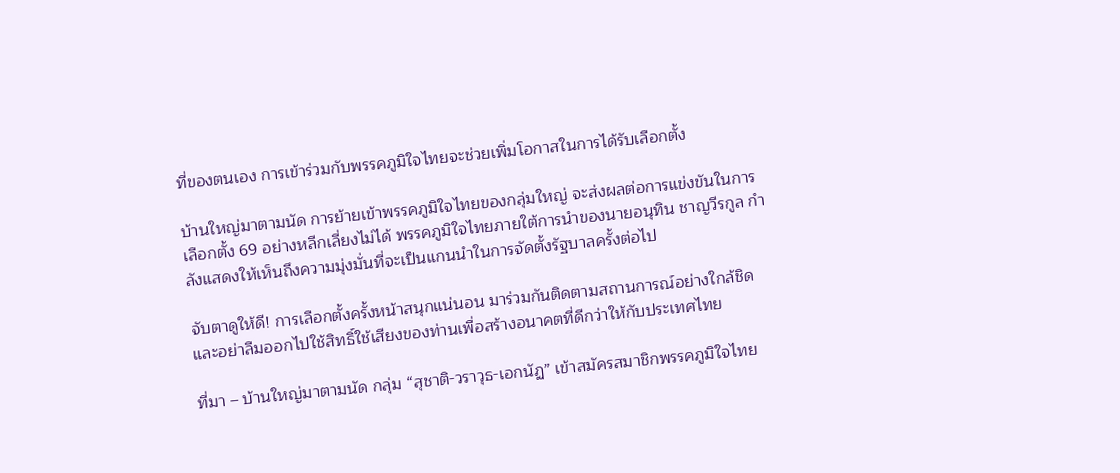ที่ของตนเอง การเข้าร่วมกับพรรคภูมิใจไทยจะช่วยเพิ่มโอกาสในการได้รับเลือกตั้ง

บ้านใหญ่มาตามนัด การย้ายเข้าพรรคภูมิใจไทยของกลุ่มใหญ่ จะส่งผลต่อการแข่งขันในการเลือกตั้ง 69 อย่างหลีกเลี่ยงไม่ได้ พรรคภูมิใจไทยภายใต้การนำของนายอนุทิน ชาญวีรกูล กำลังแสดงให้เห็นถึงความมุ่งมั่นที่จะเป็นแกนนำในการจัดตั้งรัฐบาลครั้งต่อไป

จับตาดูให้ดี! การเลือกตั้งครั้งหน้าสนุกแน่นอน มาร่วมกันติดตามสถานการณ์อย่างใกล้ชิด และอย่าลืมออกไปใช้สิทธิ์ใช้เสียงของท่านเพื่อสร้างอนาคตที่ดีกว่าให้กับประเทศไทย

ที่มา – บ้านใหญ่มาตามนัด กลุ่ม “สุชาติ-วราวุธ-เอกนัฏ” เข้าสมัครสมาชิกพรรคภูมิใจไทย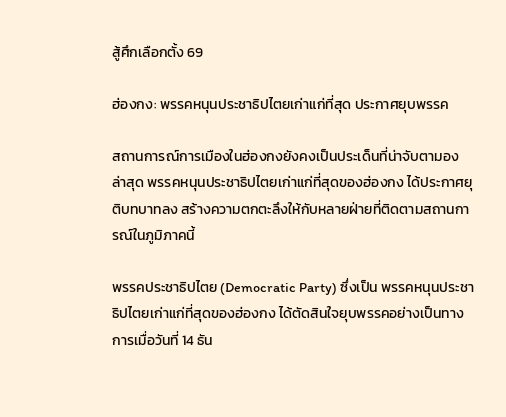สู้ศึกเลือกตั้ง 69

ฮ่องกง: พรรคหนุนประชาธิปไตยเก่าแก่ที่สุด ประกาศยุบพรรค

สถานการณ์การเมืองในฮ่องกงยังคงเป็นประเด็นที่น่าจับตามอง ล่าสุด พรรคหนุนประชาธิปไตยเก่าแก่ที่สุดของฮ่องกง ได้ประกาศยุติบทบาทลง สร้างความตกตะลึงให้กับหลายฝ่ายที่ติดตามสถานการณ์ในภูมิภาคนี้

พรรคประชาธิปไตย (Democratic Party) ซึ่งเป็น พรรคหนุนประชาธิปไตยเก่าแก่ที่สุดของฮ่องกง ได้ตัดสินใจยุบพรรคอย่างเป็นทางการเมื่อวันที่ 14 ธัน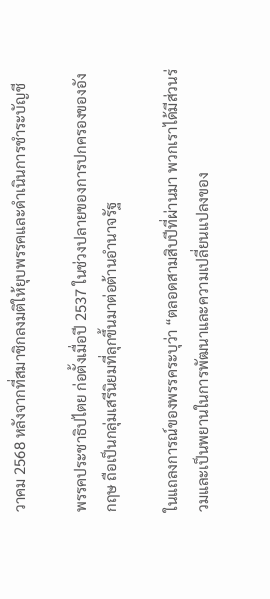วาคม 2568 หลังจากที่สมาชิกลงมติให้ยุบพรรคและดำเนินการชำระบัญชี

พรรคประชาธิปไตย ก่อตั้งเมื่อปี 2537 ในช่วงปลายของการปกครองของอังกฤษ ถือเป็นกลุ่มเสรีนิยมที่ลุกขึ้นมาต่อต้านอำนาจรัฐ

ในแถลงการณ์ของพรรคระบุว่า “ตลอดสามสิบปีที่ผ่านมา พวกเราได้มีส่วนร่วมและเป็นพยานในการพัฒนาและความเปลี่ยนแปลงของ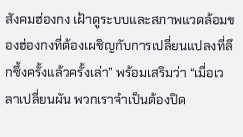สังคมฮ่องกง เฝ้าดูระบบและสภาพแวดล้อมของฮ่องกงที่ต้องเผชิญกับการเปลี่ยนแปลงที่ลึกซึ้งครั้งแล้วครั้งเล่า” พร้อมเสริมว่า “เมื่อเวลาเปลี่ยนผัน พวกเราจำเป็นต้องปิด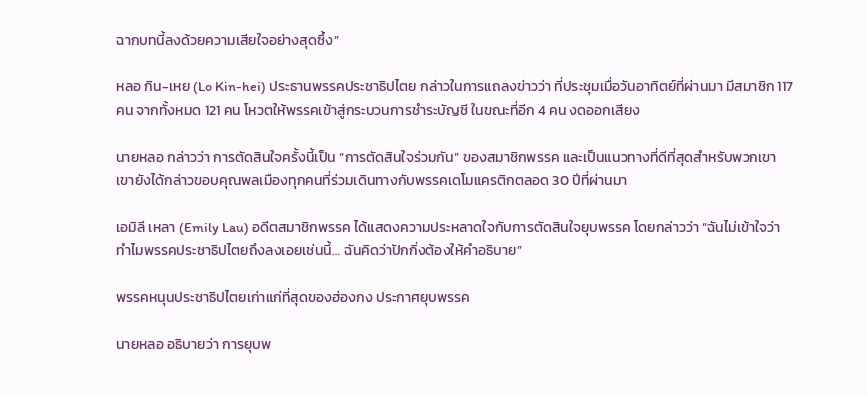ฉากบทนี้ลงด้วยความเสียใจอย่างสุดซึ้ง”

หลอ กิน-เหย (Lo Kin-hei) ประธานพรรคประชาธิปไตย กล่าวในการแถลงข่าวว่า ที่ประชุมเมื่อวันอาทิตย์ที่ผ่านมา มีสมาชิก 117 คน จากทั้งหมด 121 คน โหวตให้พรรคเข้าสู่กระบวนการชำระบัญชี ในขณะที่อีก 4 คน งดออกเสียง

นายหลอ กล่าวว่า การตัดสินใจครั้งนี้เป็น “การตัดสินใจร่วมกัน” ของสมาชิกพรรค และเป็นแนวทางที่ดีที่สุดสำหรับพวกเขา เขายังได้กล่าวขอบคุณพลเมืองทุกคนที่ร่วมเดินทางกับพรรคเดโมแครติกตลอด 30 ปีที่ผ่านมา

เอมิลี เหลา (Emily Lau) อดีตสมาชิกพรรค ได้แสดงความประหลาดใจกับการตัดสินใจยุบพรรค โดยกล่าวว่า “ฉันไม่เข้าใจว่าทำไมพรรคประชาธิปไตยถึงลงเอยเช่นนี้… ฉันคิดว่าปักกิ่งต้องให้คำอธิบาย”

พรรคหนุนประชาธิปไตยเก่าแก่ที่สุดของฮ่องกง ประกาศยุบพรรค

นายหลอ อธิบายว่า การยุบพ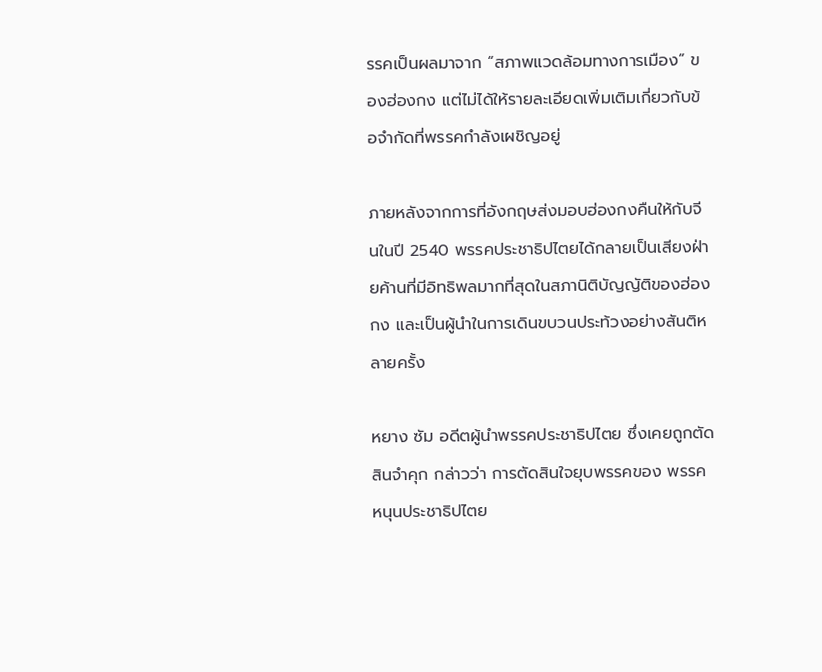รรคเป็นผลมาจาก “สภาพแวดล้อมทางการเมือง” ของฮ่องกง แต่ไม่ได้ให้รายละเอียดเพิ่มเติมเกี่ยวกับข้อจำกัดที่พรรคกำลังเผชิญอยู่

ภายหลังจากการที่อังกฤษส่งมอบฮ่องกงคืนให้กับจีนในปี 2540 พรรคประชาธิปไตยได้กลายเป็นเสียงฝ่ายค้านที่มีอิทธิพลมากที่สุดในสภานิติบัญญัติของฮ่องกง และเป็นผู้นำในการเดินขบวนประท้วงอย่างสันติหลายครั้ง

หยาง ซัม อดีตผู้นำพรรคประชาธิปไตย ซึ่งเคยถูกตัดสินจำคุก กล่าวว่า การตัดสินใจยุบพรรคของ พรรคหนุนประชาธิปไตย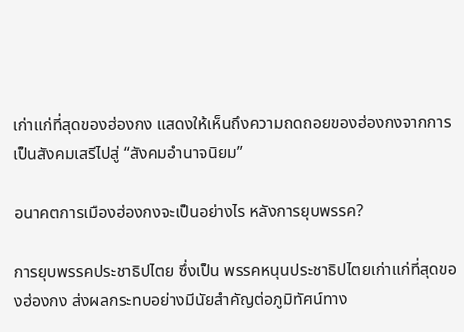เก่าแก่ที่สุดของฮ่องกง แสดงให้เห็นถึงความถดถอยของฮ่องกงจากการเป็นสังคมเสรีไปสู่ “สังคมอำนาจนิยม”

อนาคตการเมืองฮ่องกงจะเป็นอย่างไร หลังการยุบพรรค?

การยุบพรรคประชาธิปไตย ซึ่งเป็น พรรคหนุนประชาธิปไตยเก่าแก่ที่สุดของฮ่องกง ส่งผลกระทบอย่างมีนัยสำคัญต่อภูมิทัศน์ทาง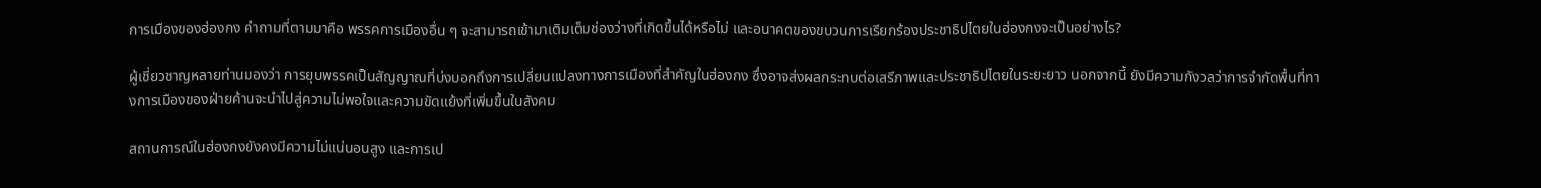การเมืองของฮ่องกง คำถามที่ตามมาคือ พรรคการเมืองอื่น ๆ จะสามารถเข้ามาเติมเต็มช่องว่างที่เกิดขึ้นได้หรือไม่ และอนาคตของขบวนการเรียกร้องประชาธิปไตยในฮ่องกงจะเป็นอย่างไร?

ผู้เชี่ยวชาญหลายท่านมองว่า การยุบพรรคเป็นสัญญาณที่บ่งบอกถึงการเปลี่ยนแปลงทางการเมืองที่สำคัญในฮ่องกง ซึ่งอาจส่งผลกระทบต่อเสรีภาพและประชาธิปไตยในระยะยาว นอกจากนี้ ยังมีความกังวลว่าการจำกัดพื้นที่ทางการเมืองของฝ่ายค้านจะนำไปสู่ความไม่พอใจและความขัดแย้งที่เพิ่มขึ้นในสังคม

สถานการณ์ในฮ่องกงยังคงมีความไม่แน่นอนสูง และการเป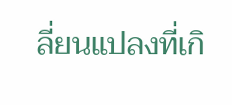ลี่ยนแปลงที่เกิ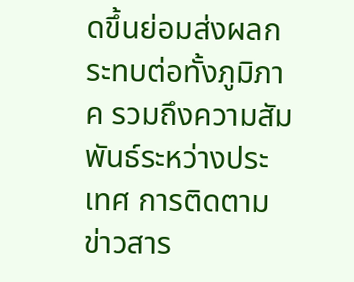ดขึ้นย่อมส่งผลกระทบต่อทั้งภูมิภาค รวมถึงความสัมพันธ์ระหว่างประเทศ การติดตามข่าวสาร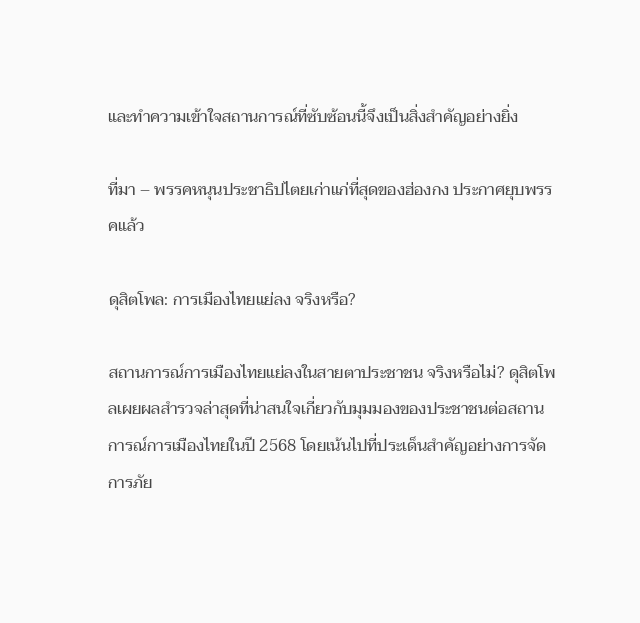และทำความเข้าใจสถานการณ์ที่ซับซ้อนนี้จึงเป็นสิ่งสำคัญอย่างยิ่ง

ที่มา – พรรคหนุนประชาธิปไตยเก่าแก่ที่สุดของฮ่องกง ประกาศยุบพรรคแล้ว

ดุสิตโพล: การเมืองไทยแย่ลง จริงหรือ?

สถานการณ์การเมืองไทยแย่ลงในสายตาประชาชน จริงหรือไม่? ดุสิตโพลเผยผลสำรวจล่าสุดที่น่าสนใจเกี่ยวกับมุมมองของประชาชนต่อสถานการณ์การเมืองไทยในปี 2568 โดยเน้นไปที่ประเด็นสำคัญอย่างการจัดการภัย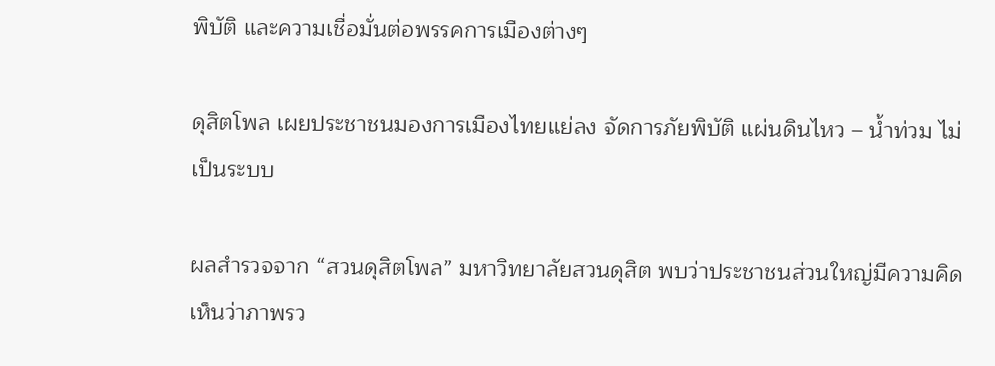พิบัติ และความเชื่อมั่นต่อพรรคการเมืองต่างๆ

ดุสิตโพล เผยประชาชนมองการเมืองไทยแย่ลง จัดการภัยพิบัติ แผ่นดินไหว – น้ำท่วม ไม่เป็นระบบ

ผลสำรวจจาก “สวนดุสิตโพล” มหาวิทยาลัยสวนดุสิต พบว่าประชาชนส่วนใหญ่มีความคิดเห็นว่าภาพรว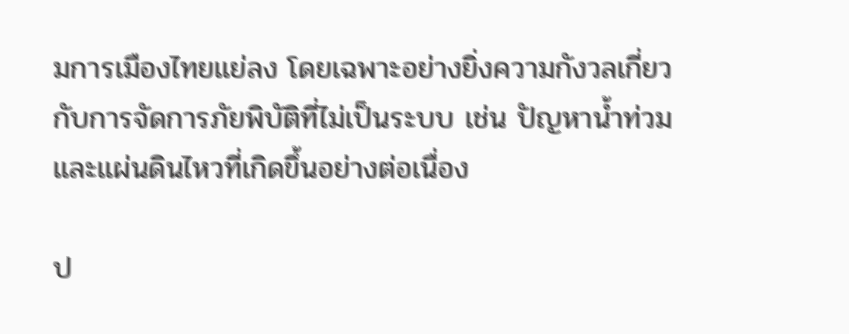มการเมืองไทยแย่ลง โดยเฉพาะอย่างยิ่งความกังวลเกี่ยวกับการจัดการภัยพิบัติที่ไม่เป็นระบบ เช่น ปัญหาน้ำท่วมและแผ่นดินไหวที่เกิดขึ้นอย่างต่อเนื่อง

ป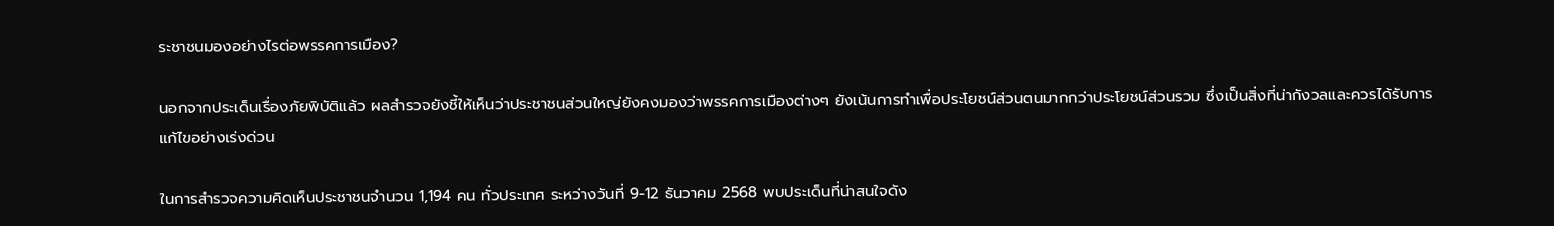ระชาชนมองอย่างไรต่อพรรคการเมือง?

นอกจากประเด็นเรื่องภัยพิบัติแล้ว ผลสำรวจยังชี้ให้เห็นว่าประชาชนส่วนใหญ่ยังคงมองว่าพรรคการเมืองต่างๆ ยังเน้นการทำเพื่อประโยชน์ส่วนตนมากกว่าประโยชน์ส่วนรวม ซึ่งเป็นสิ่งที่น่ากังวลและควรได้รับการแก้ไขอย่างเร่งด่วน

ในการสำรวจความคิดเห็นประชาชนจำนวน 1,194 คน ทั่วประเทศ ระหว่างวันที่ 9-12 ธันวาคม 2568 พบประเด็นที่น่าสนใจดัง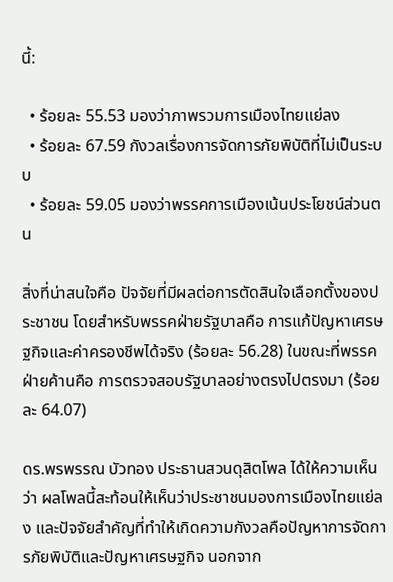นี้:

  • ร้อยละ 55.53 มองว่าภาพรวมการเมืองไทยแย่ลง
  • ร้อยละ 67.59 กังวลเรื่องการจัดการภัยพิบัติที่ไม่เป็นระบบ
  • ร้อยละ 59.05 มองว่าพรรคการเมืองเน้นประโยชน์ส่วนตน

สิ่งที่น่าสนใจคือ ปัจจัยที่มีผลต่อการตัดสินใจเลือกตั้งของประชาชน โดยสำหรับพรรคฝ่ายรัฐบาลคือ การแก้ปัญหาเศรษฐกิจและค่าครองชีพได้จริง (ร้อยละ 56.28) ในขณะที่พรรคฝ่ายค้านคือ การตรวจสอบรัฐบาลอย่างตรงไปตรงมา (ร้อยละ 64.07)

ดร.พรพรรณ บัวทอง ประธานสวนดุสิตโพล ได้ให้ความเห็นว่า ผลโพลนี้สะท้อนให้เห็นว่าประชาชนมองการเมืองไทยแย่ลง และปัจจัยสำคัญที่ทำให้เกิดความกังวลคือปัญหาการจัดการภัยพิบัติและปัญหาเศรษฐกิจ นอกจาก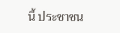นี้ ประชาชน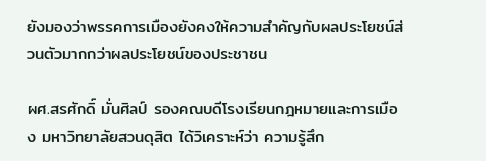ยังมองว่าพรรคการเมืองยังคงให้ความสำคัญกับผลประโยชน์ส่วนตัวมากกว่าผลประโยชน์ของประชาชน

ผศ.สรศักดิ์ มั่นศิลป์ รองคณบดีโรงเรียนกฎหมายและการเมือง มหาวิทยาลัยสวนดุสิต ได้วิเคราะห์ว่า ความรู้สึก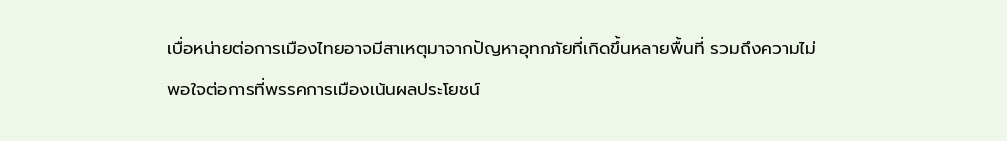เบื่อหน่ายต่อการเมืองไทยอาจมีสาเหตุมาจากปัญหาอุทกภัยที่เกิดขึ้นหลายพื้นที่ รวมถึงความไม่พอใจต่อการที่พรรคการเมืองเน้นผลประโยชน์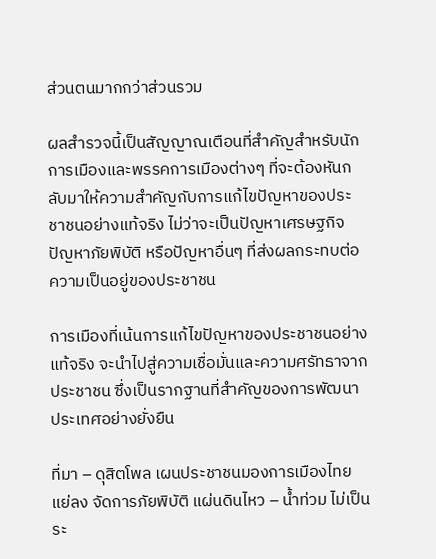ส่วนตนมากกว่าส่วนรวม

ผลสำรวจนี้เป็นสัญญาณเตือนที่สำคัญสำหรับนักการเมืองและพรรคการเมืองต่างๆ ที่จะต้องหันกลับมาให้ความสำคัญกับการแก้ไขปัญหาของประชาชนอย่างแท้จริง ไม่ว่าจะเป็นปัญหาเศรษฐกิจ ปัญหาภัยพิบัติ หรือปัญหาอื่นๆ ที่ส่งผลกระทบต่อความเป็นอยู่ของประชาชน

การเมืองที่เน้นการแก้ไขปัญหาของประชาชนอย่างแท้จริง จะนำไปสู่ความเชื่อมั่นและความศรัทธาจากประชาชน ซึ่งเป็นรากฐานที่สำคัญของการพัฒนาประเทศอย่างยั่งยืน

ที่มา – ดุสิตโพล เผนประชาชนมองการเมืองไทยแย่ลง จัดการภัยพิบัติ แผ่นดินไหว – น้ำท่วม ไม่เป็นระ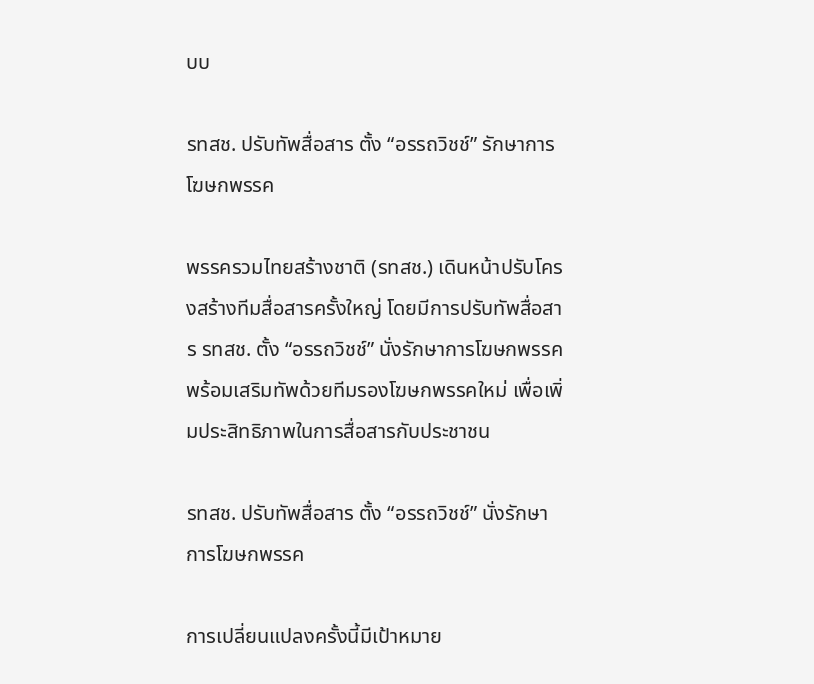บบ

รทสช. ปรับทัพสื่อสาร ตั้ง “อรรถวิชช์” รักษาการโฆษกพรรค

พรรครวมไทยสร้างชาติ (รทสช.) เดินหน้าปรับโครงสร้างทีมสื่อสารครั้งใหญ่ โดยมีการปรับทัพสื่อสาร รทสช. ตั้ง “อรรถวิชช์” นั่งรักษาการโฆษกพรรค พร้อมเสริมทัพด้วยทีมรองโฆษกพรรคใหม่ เพื่อเพิ่มประสิทธิภาพในการสื่อสารกับประชาชน

รทสช. ปรับทัพสื่อสาร ตั้ง “อรรถวิชช์” นั่งรักษาการโฆษกพรรค

การเปลี่ยนแปลงครั้งนี้มีเป้าหมาย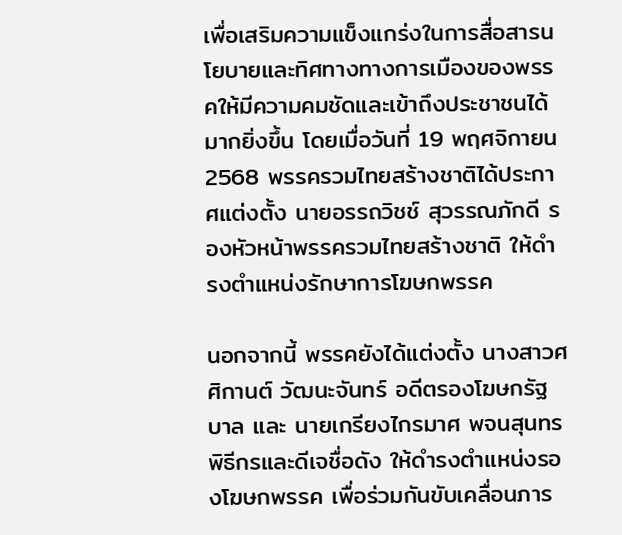เพื่อเสริมความแข็งแกร่งในการสื่อสารนโยบายและทิศทางทางการเมืองของพรรคให้มีความคมชัดและเข้าถึงประชาชนได้มากยิ่งขึ้น โดยเมื่อวันที่ 19 พฤศจิกายน 2568 พรรครวมไทยสร้างชาติได้ประกาศแต่งตั้ง นายอรรถวิชช์ สุวรรณภักดี รองหัวหน้าพรรครวมไทยสร้างชาติ ให้ดำรงตำแหน่งรักษาการโฆษกพรรค

นอกจากนี้ พรรคยังได้แต่งตั้ง นางสาวศศิกานต์ วัฒนะจันทร์ อดีตรองโฆษกรัฐบาล และ นายเกรียงไกรมาศ พจนสุนทร พิธีกรและดีเจชื่อดัง ให้ดำรงตำแหน่งรองโฆษกพรรค เพื่อร่วมกันขับเคลื่อนภาร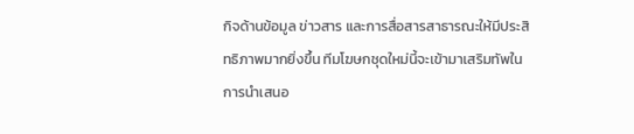กิจด้านข้อมูล ข่าวสาร และการสื่อสารสาธารณะให้มีประสิทธิภาพมากยิ่งขึ้น ทีมโฆษกชุดใหม่นี้จะเข้ามาเสริมทัพในการนำเสนอ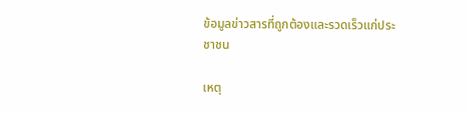ข้อมูลข่าวสารที่ถูกต้องและรวดเร็วแก่ประชาชน

เหตุ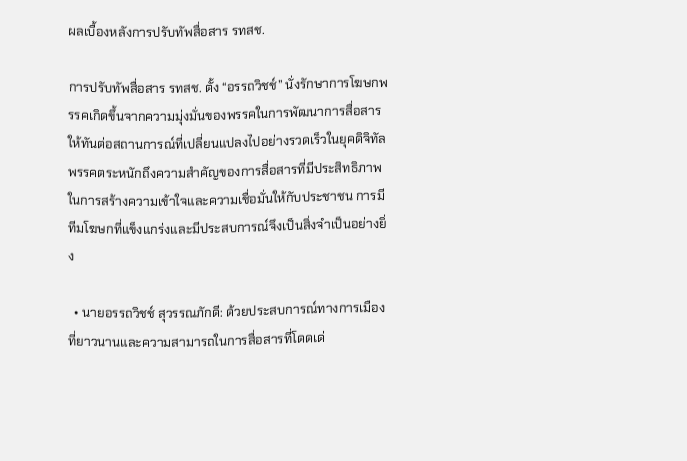ผลเบื้องหลังการปรับทัพสื่อสาร รทสช.

การปรับทัพสื่อสาร รทสช. ตั้ง “อรรถวิชช์” นั่งรักษาการโฆษกพรรคเกิดขึ้นจากความมุ่งมั่นของพรรคในการพัฒนาการสื่อสารให้ทันต่อสถานการณ์ที่เปลี่ยนแปลงไปอย่างรวดเร็วในยุคดิจิทัล พรรคตระหนักถึงความสำคัญของการสื่อสารที่มีประสิทธิภาพในการสร้างความเข้าใจและความเชื่อมั่นให้กับประชาชน การมีทีมโฆษกที่แข็งแกร่งและมีประสบการณ์จึงเป็นสิ่งจำเป็นอย่างยิ่ง

  • นายอรรถวิชช์ สุวรรณภักดี: ด้วยประสบการณ์ทางการเมืองที่ยาวนานและความสามารถในการสื่อสารที่โดดเด่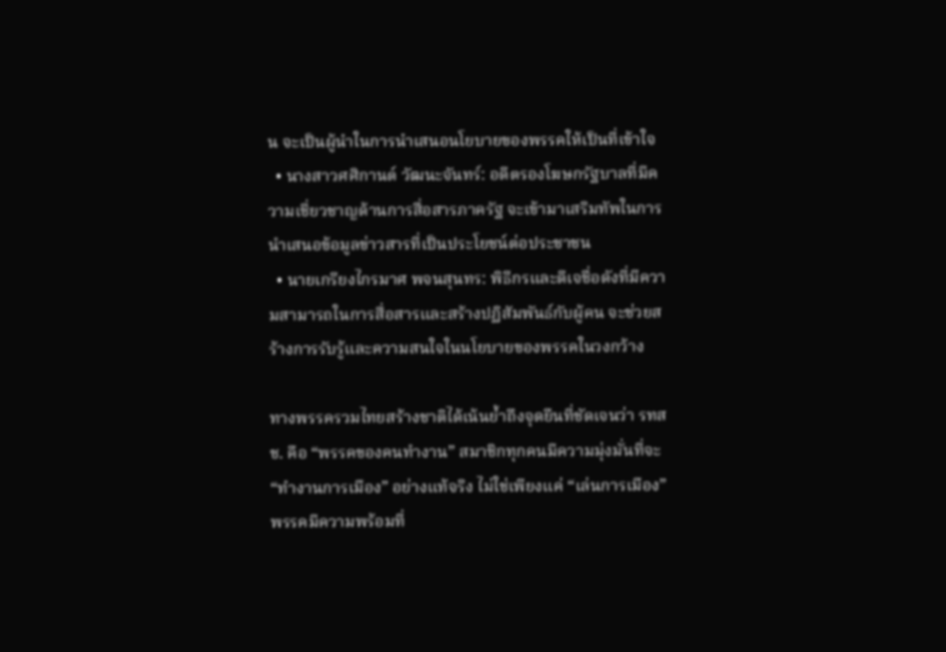น จะเป็นผู้นำในการนำเสนอนโยบายของพรรคให้เป็นที่เข้าใจ
  • นางสาวศศิกานต์ วัฒนะจันทร์: อดีตรองโฆษกรัฐบาลที่มีความเชี่ยวชาญด้านการสื่อสารภาครัฐ จะเข้ามาเสริมทัพในการนำเสนอข้อมูลข่าวสารที่เป็นประโยชน์ต่อประชาชน
  • นายเกรียงไกรมาศ พจนสุนทร: พิธีกรและดีเจชื่อดังที่มีความสามารถในการสื่อสารและสร้างปฏิสัมพันธ์กับผู้คน จะช่วยสร้างการรับรู้และความสนใจในนโยบายของพรรคในวงกว้าง

ทางพรรครวมไทยสร้างชาติได้เน้นย้ำถึงจุดยืนที่ชัดเจนว่า รทสช. คือ “พรรคของคนทำงาน” สมาชิกทุกคนมีความมุ่งมั่นที่จะ “ทำงานการเมือง” อย่างแท้จริง ไม่ใช่เพียงแค่ “เล่นการเมือง” พรรคมีความพร้อมที่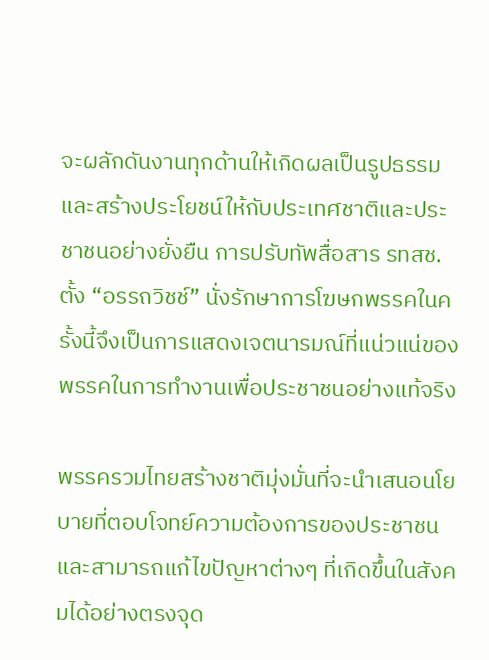จะผลักดันงานทุกด้านให้เกิดผลเป็นรูปธรรมและสร้างประโยชน์ให้กับประเทศชาติและประชาชนอย่างยั่งยืน การปรับทัพสื่อสาร รทสช. ตั้ง “อรรถวิชช์” นั่งรักษาการโฆษกพรรคในครั้งนี้จึงเป็นการแสดงเจตนารมณ์ที่แน่วแน่ของพรรคในการทำงานเพื่อประชาชนอย่างแท้จริง

พรรครวมไทยสร้างชาติมุ่งมั่นที่จะนำเสนอนโยบายที่ตอบโจทย์ความต้องการของประชาชนและสามารถแก้ไขปัญหาต่างๆ ที่เกิดขึ้นในสังคมได้อย่างตรงจุด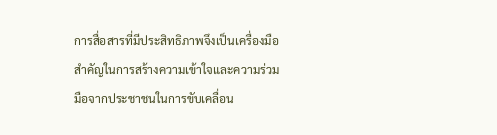การสื่อสารที่มีประสิทธิภาพจึงเป็นเครื่องมือสำคัญในการสร้างความเข้าใจและความร่วมมือจากประชาชนในการขับเคลื่อน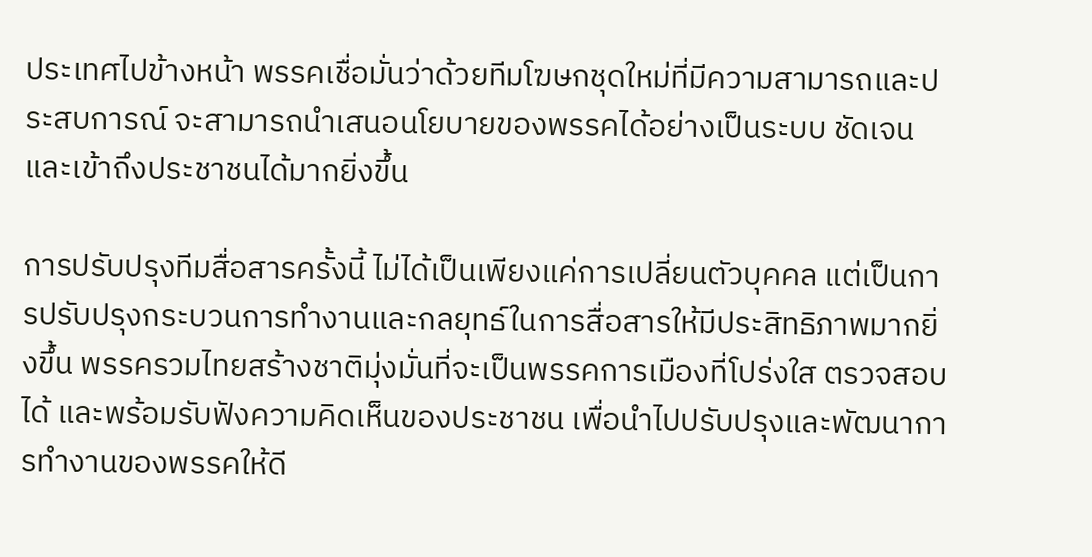ประเทศไปข้างหน้า พรรคเชื่อมั่นว่าด้วยทีมโฆษกชุดใหม่ที่มีความสามารถและประสบการณ์ จะสามารถนำเสนอนโยบายของพรรคได้อย่างเป็นระบบ ชัดเจน และเข้าถึงประชาชนได้มากยิ่งขึ้น

การปรับปรุงทีมสื่อสารครั้งนี้ ไม่ได้เป็นเพียงแค่การเปลี่ยนตัวบุคคล แต่เป็นการปรับปรุงกระบวนการทำงานและกลยุทธ์ในการสื่อสารให้มีประสิทธิภาพมากยิ่งขึ้น พรรครวมไทยสร้างชาติมุ่งมั่นที่จะเป็นพรรคการเมืองที่โปร่งใส ตรวจสอบได้ และพร้อมรับฟังความคิดเห็นของประชาชน เพื่อนำไปปรับปรุงและพัฒนาการทำงานของพรรคให้ดี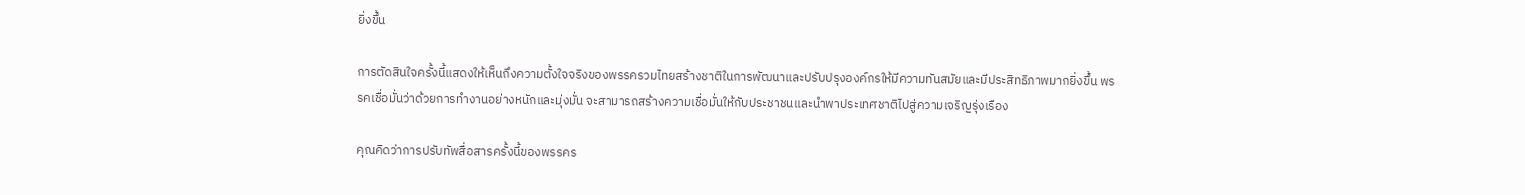ยิ่งขึ้น

การตัดสินใจครั้งนี้แสดงให้เห็นถึงความตั้งใจจริงของพรรครวมไทยสร้างชาติในการพัฒนาและปรับปรุงองค์กรให้มีความทันสมัยและมีประสิทธิภาพมากยิ่งขึ้น พรรคเชื่อมั่นว่าด้วยการทำงานอย่างหนักและมุ่งมั่น จะสามารถสร้างความเชื่อมั่นให้กับประชาชนและนำพาประเทศชาติไปสู่ความเจริญรุ่งเรือง

คุณคิดว่าการปรับทัพสื่อสารครั้งนี้ของพรรคร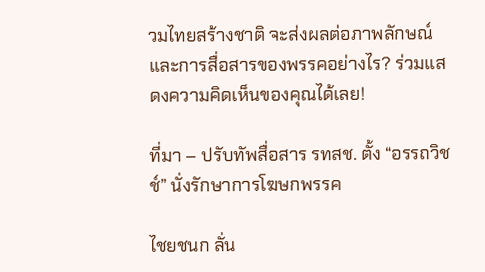วมไทยสร้างชาติ จะส่งผลต่อภาพลักษณ์และการสื่อสารของพรรคอย่างไร? ร่วมแสดงความคิดเห็นของคุณได้เลย!

ที่มา – ปรับทัพสื่อสาร รทสช. ตั้ง “อรรถวิชช์” นั่งรักษาการโฆษกพรรค

ไชยชนก ลั่น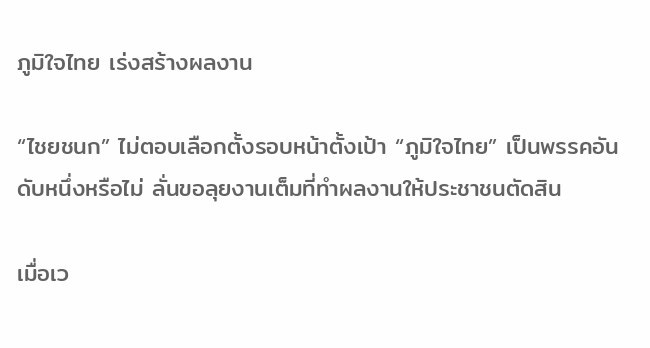ภูมิใจไทย เร่งสร้างผลงาน

“ไชยชนก” ไม่ตอบเลือกตั้งรอบหน้าตั้งเป้า “ภูมิใจไทย” เป็นพรรคอันดับหนึ่งหรือไม่ ลั่นขอลุยงานเต็มที่ทำผลงานให้ประชาชนตัดสิน

เมื่อเว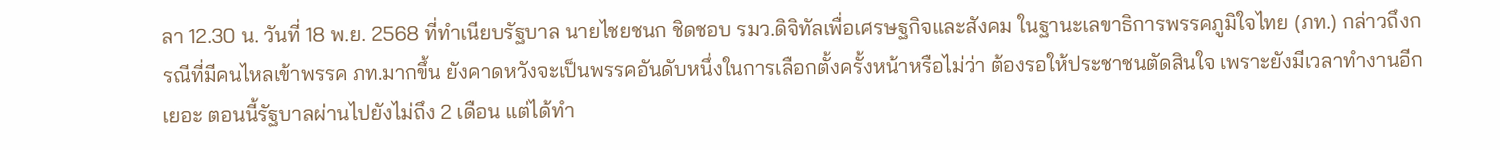ลา 12.30 น. วันที่ 18 พ.ย. 2568 ที่ทำเนียบรัฐบาล นายไชยชนก ชิดชอบ รมว.ดิจิทัลเพื่อเศรษฐกิจและสังคม ในฐานะเลขาธิการพรรคภูมิใจไทย (ภท.) กล่าวถึงกรณีที่มีคนไหลเข้าพรรค ภท.มากขึ้น ยังคาดหวังจะเป็นพรรคอันดับหนึ่งในการเลือกตั้งครั้งหน้าหรือไม่ว่า ต้องรอให้ประชาชนตัดสินใจ เพราะยังมีเวลาทำงานอีกเยอะ ตอนนี้รัฐบาลผ่านไปยังไม่ถึง 2 เดือน แต่ได้ทำ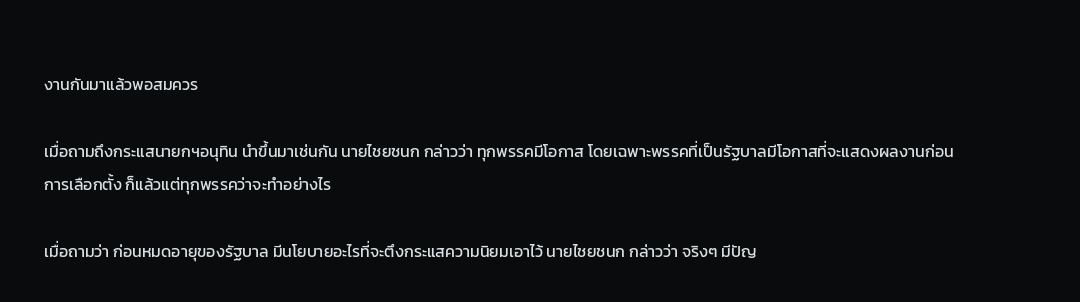งานกันมาแล้วพอสมควร

เมื่อถามถึงกระแสนายกฯอนุทิน นำขึ้นมาเช่นกัน นายไชยชนก กล่าวว่า ทุกพรรคมีโอกาส โดยเฉพาะพรรคที่เป็นรัฐบาลมีโอกาสที่จะแสดงผลงานก่อนการเลือกตั้ง ก็แล้วแต่ทุกพรรคว่าจะทำอย่างไร

เมื่อถามว่า ก่อนหมดอายุของรัฐบาล มีนโยบายอะไรที่จะตึงกระแสความนิยมเอาไว้ นายไชยชนก กล่าวว่า จริงๆ มีปัญ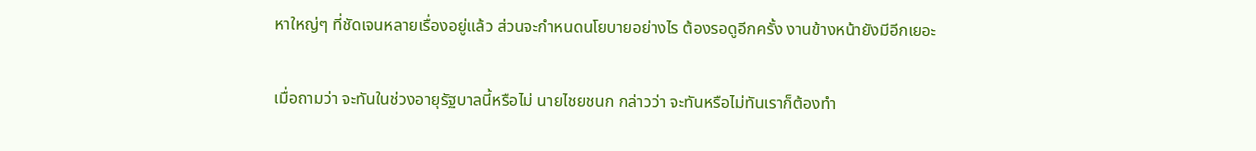หาใหญ่ๆ ที่ชัดเจนหลายเรื่องอยู่แล้ว ส่วนจะกำหนดนโยบายอย่างไร ต้องรอดูอีกครั้ง งานข้างหน้ายังมีอีกเยอะ

เมื่อถามว่า จะทันในช่วงอายุรัฐบาลนี้หรือไม่ นายไชยชนก กล่าวว่า จะทันหรือไม่ทันเราก็ต้องทำ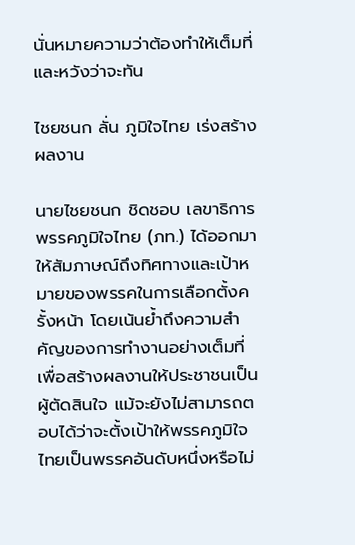นั่นหมายความว่าต้องทำให้เต็มที่ และหวังว่าจะทัน

ไชยชนก ลั่น ภูมิใจไทย เร่งสร้างผลงาน

นายไชยชนก ชิดชอบ เลขาธิการพรรคภูมิใจไทย (ภท.) ได้ออกมาให้สัมภาษณ์ถึงทิศทางและเป้าหมายของพรรคในการเลือกตั้งครั้งหน้า โดยเน้นย้ำถึงความสำคัญของการทำงานอย่างเต็มที่เพื่อสร้างผลงานให้ประชาชนเป็นผู้ตัดสินใจ แม้จะยังไม่สามารถตอบได้ว่าจะตั้งเป้าให้พรรคภูมิใจไทยเป็นพรรคอันดับหนึ่งหรือไม่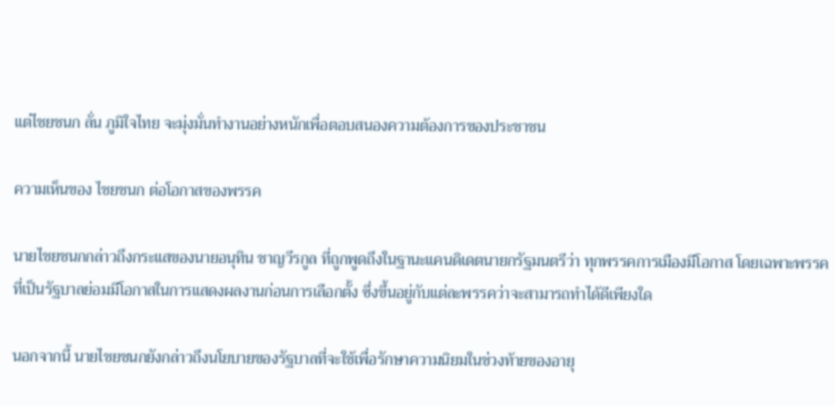แต่ไชยชนก ลั่น ภูมิใจไทย จะมุ่งมั่นทำงานอย่างหนักเพื่อตอบสนองความต้องการของประชาชน

ความเห็นของ ไชยชนก ต่อโอกาสของพรรค

นายไชยชนกกล่าวถึงกระแสของนายอนุทิน ชาญวีรกูล ที่ถูกพูดถึงในฐานะแคนดิเดตนายกรัฐมนตรีว่า ทุกพรรคการเมืองมีโอกาส โดยเฉพาะพรรคที่เป็นรัฐบาลย่อมมีโอกาสในการแสดงผลงานก่อนการเลือกตั้ง ซึ่งขึ้นอยู่กับแต่ละพรรคว่าจะสามารถทำได้ดีเพียงใด

นอกจากนี้ นายไชยชนกยังกล่าวถึงนโยบายของรัฐบาลที่จะใช้เพื่อรักษาความนิยมในช่วงท้ายของอายุ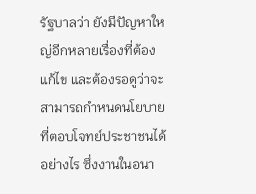รัฐบาลว่า ยังมีปัญหาใหญ่อีกหลายเรื่องที่ต้องแก้ไข และต้องรอดูว่าจะสามารถกำหนดนโยบายที่ตอบโจทย์ประชาชนได้อย่างไร ซึ่งงานในอนา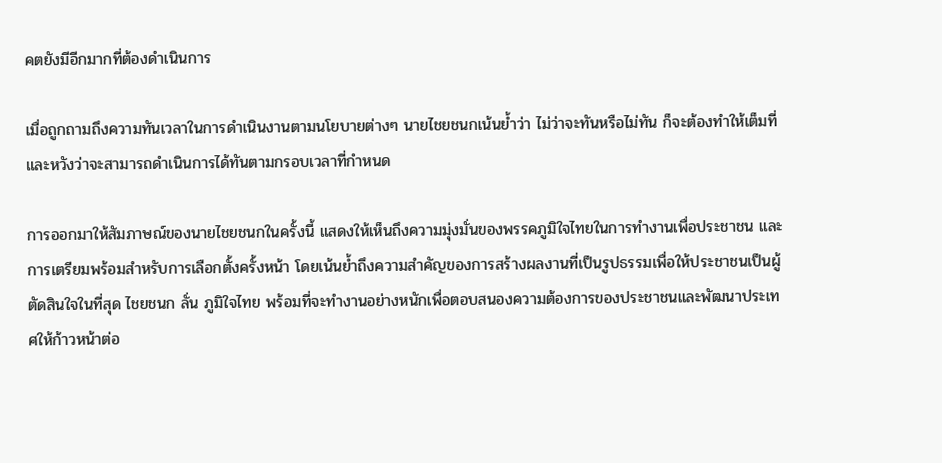คตยังมีอีกมากที่ต้องดำเนินการ

เมื่อถูกถามถึงความทันเวลาในการดำเนินงานตามนโยบายต่างๆ นายไชยชนกเน้นย้ำว่า ไม่ว่าจะทันหรือไม่ทัน ก็จะต้องทำให้เต็มที่ และหวังว่าจะสามารถดำเนินการได้ทันตามกรอบเวลาที่กำหนด

การออกมาให้สัมภาษณ์ของนายไชยชนกในครั้งนี้ แสดงให้เห็นถึงความมุ่งมั่นของพรรคภูมิใจไทยในการทำงานเพื่อประชาชน และการเตรียมพร้อมสำหรับการเลือกตั้งครั้งหน้า โดยเน้นย้ำถึงความสำคัญของการสร้างผลงานที่เป็นรูปธรรมเพื่อให้ประชาชนเป็นผู้ตัดสินใจในที่สุด ไชยชนก ลั่น ภูมิใจไทย พร้อมที่จะทำงานอย่างหนักเพื่อตอบสนองความต้องการของประชาชนและพัฒนาประเทศให้ก้าวหน้าต่อ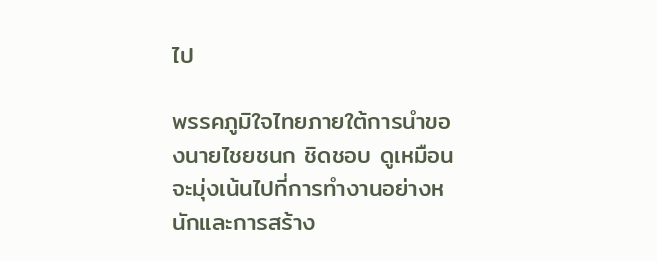ไป

พรรคภูมิใจไทยภายใต้การนำของนายไชยชนก ชิดชอบ ดูเหมือนจะมุ่งเน้นไปที่การทำงานอย่างหนักและการสร้าง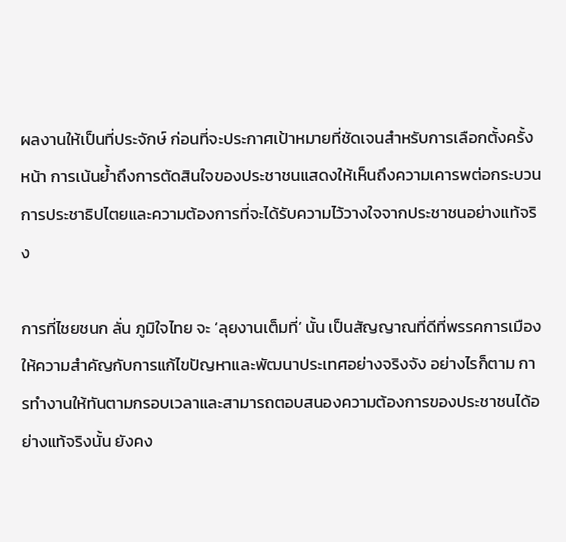ผลงานให้เป็นที่ประจักษ์ ก่อนที่จะประกาศเป้าหมายที่ชัดเจนสำหรับการเลือกตั้งครั้งหน้า การเน้นย้ำถึงการตัดสินใจของประชาชนแสดงให้เห็นถึงความเคารพต่อกระบวนการประชาธิปไตยและความต้องการที่จะได้รับความไว้วางใจจากประชาชนอย่างแท้จริง

การที่ไชยชนก ลั่น ภูมิใจไทย จะ ‘ลุยงานเต็มที่’ นั้น เป็นสัญญาณที่ดีที่พรรคการเมืองให้ความสำคัญกับการแก้ไขปัญหาและพัฒนาประเทศอย่างจริงจัง อย่างไรก็ตาม การทำงานให้ทันตามกรอบเวลาและสามารถตอบสนองความต้องการของประชาชนได้อย่างแท้จริงนั้น ยังคง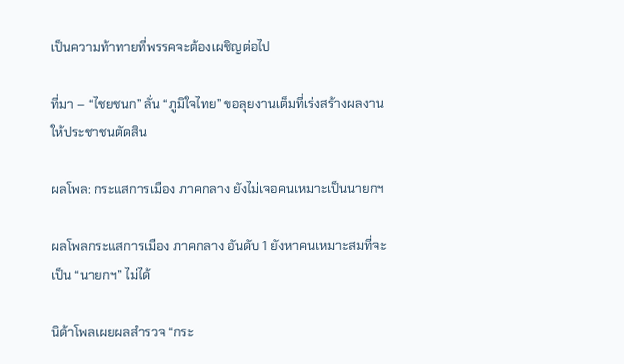เป็นความท้าทายที่พรรคจะต้องเผชิญต่อไป

ที่มา – “ไชยชนก” ลั่น “ภูมิใจไทย” ขอลุยงานเต็มที่เร่งสร้างผลงานให้ประชาชนตัดสิน

ผลโพล: กระแสการเมือง ภาคกลาง ยังไม่เจอคนเหมาะเป็นนายกฯ

ผลโพลกระแสการเมือง ภาคกลาง อันดับ 1 ยังหาคนเหมาะสมที่จะเป็น “นายกฯ” ไม่ได้

นิด้าโพลเผยผลสำรวจ “กระ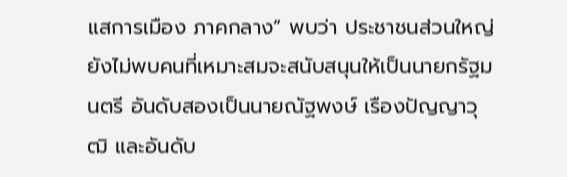แสการเมือง ภาคกลาง” พบว่า ประชาชนส่วนใหญ่ยังไม่พบคนที่เหมาะสมจะสนับสนุนให้เป็นนายกรัฐมนตรี อันดับสองเป็นนายณัฐพงษ์ เรืองปัญญาวุฒิ และอันดับ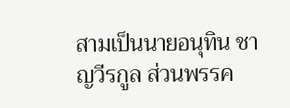สามเป็นนายอนุทิน ชาญวีรกูล ส่วนพรรค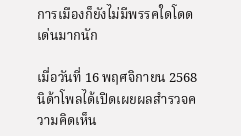การเมืองก็ยังไม่มีพรรคใดโดดเด่นมากนัก

เมื่อวันที่ 16 พฤศจิกายน 2568 นิด้าโพลได้เปิดเผยผลสำรวจความคิดเห็น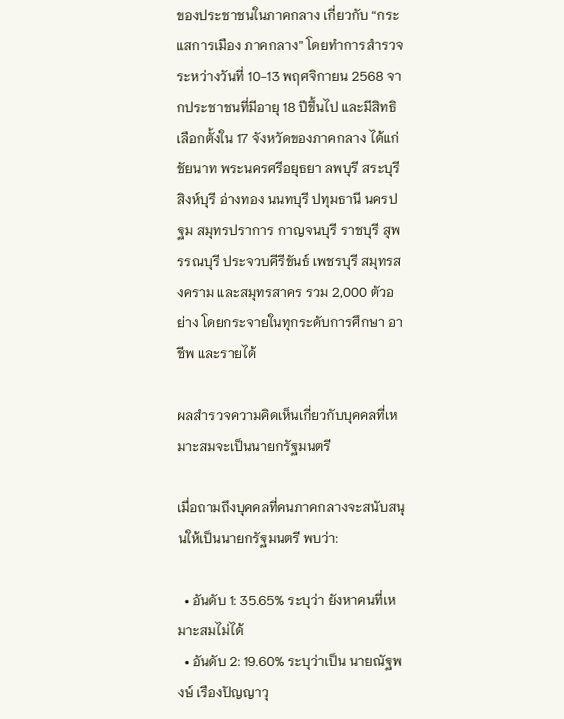ของประชาชนในภาคกลาง เกี่ยวกับ “กระแสการเมือง ภาคกลาง” โดยทำการสำรวจระหว่างวันที่ 10-13 พฤศจิกายน 2568 จากประชาชนที่มีอายุ 18 ปีขึ้นไป และมีสิทธิเลือกตั้งใน 17 จังหวัดของภาคกลาง ได้แก่ ชัยนาท พระนครศรีอยุธยา ลพบุรี สระบุรี สิงห์บุรี อ่างทอง นนทบุรี ปทุมธานี นครปฐม สมุทรปราการ กาญจนบุรี ราชบุรี สุพรรณบุรี ประจวบคีรีขันธ์ เพชรบุรี สมุทรสงคราม และสมุทรสาคร รวม 2,000 ตัวอย่าง โดยกระจายในทุกระดับการศึกษา อาชีพ และรายได้

ผลสำรวจความคิดเห็นเกี่ยวกับบุคคลที่เหมาะสมจะเป็นนายกรัฐมนตรี

เมื่อถามถึงบุคคลที่คนภาคกลางจะสนับสนุนให้เป็นนายกรัฐมนตรี พบว่า:

  • อันดับ 1: 35.65% ระบุว่า ยังหาคนที่เหมาะสมไม่ได้
  • อันดับ 2: 19.60% ระบุว่าเป็น นายณัฐพงษ์ เรืองปัญญาวุ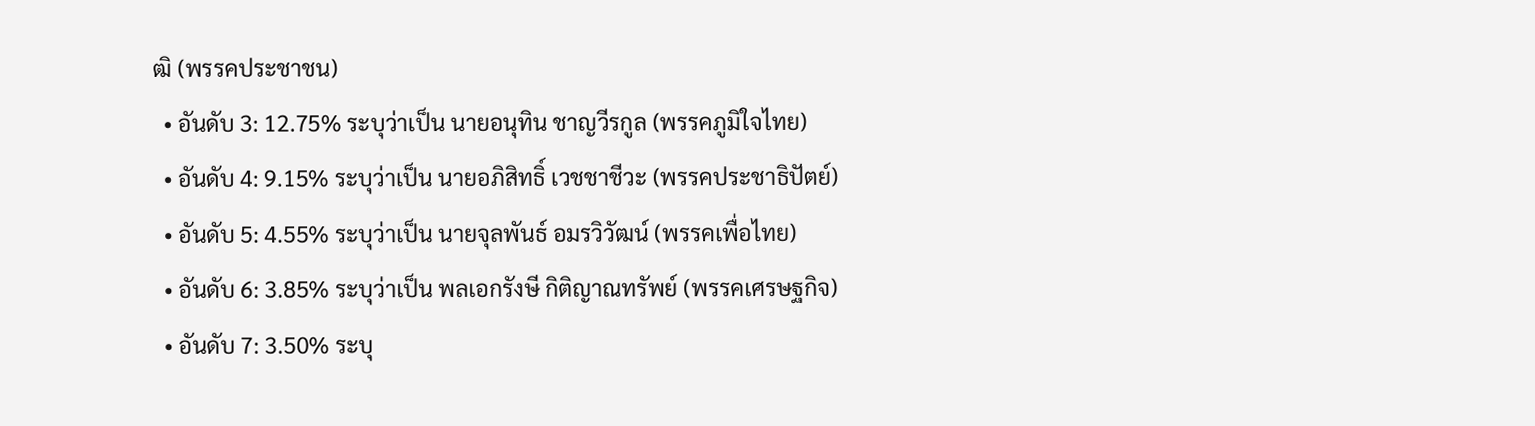ฒิ (พรรคประชาชน)
  • อันดับ 3: 12.75% ระบุว่าเป็น นายอนุทิน ชาญวีรกูล (พรรคภูมิใจไทย)
  • อันดับ 4: 9.15% ระบุว่าเป็น นายอภิสิทธิ์ เวชชาชีวะ (พรรคประชาธิปัตย์)
  • อันดับ 5: 4.55% ระบุว่าเป็น นายจุลพันธ์ อมรวิวัฒน์ (พรรคเพื่อไทย)
  • อันดับ 6: 3.85% ระบุว่าเป็น พลเอกรังษี กิติญาณทรัพย์ (พรรคเศรษฐกิจ)
  • อันดับ 7: 3.50% ระบุ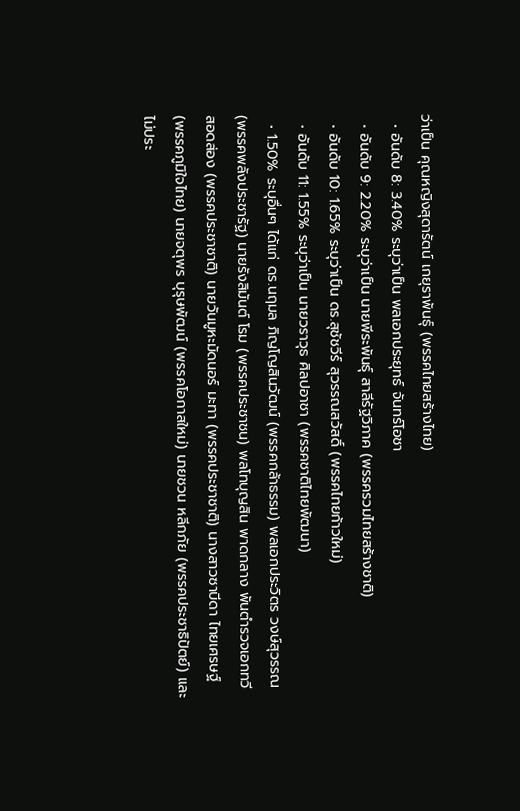ว่าเป็น คุณหญิงสุดารัตน์ เกยุราพันธุ์ (พรรคไทยสร้างไทย)
  • อันดับ 8: 3.40% ระบุว่าเป็น พลเอกประยุทธ์ จันทร์โอชา
  • อันดับ 9: 2.20% ระบุว่าเป็น นายพีระพันธุ์ สาลีรัฐวิภาค (พรรครวมไทยสร้างชาติ)
  • อันดับ 10: 1.65% ระบุว่าเป็น ดร.สุชัชวีร์ สุวรรณสวัสดิ์ (พรรคไทยก้าวใหม่)
  • อันดับ 11: 1.55% ระบุว่าเป็น นายวราวุธ ศิลปอาชา (พรรคชาติไทยพัฒนา)
  • 1.50% ระบุอื่นๆ ได้แก่ ดร.นฤมล ภิญโญสินวัฒน์ (พรรคกล้าธรรม) พลเอกประวิตร วงษ์สุวรรณ (พรรคพลังประชารัฐ) นายรังสิมันต์ โรม (พรรคประชาชน) พลโทบุญสิน พาดกลาง พันตำรวจเอกทวี สอดส่อง (พรรคประชาชาติ) นายวันมูหะมัดนอร์ มะทา (พรรคประชาชาติ) นางสาวซาบีดา ไทยเศรษฐ์ (พรรคภูมิใจไทย) นายจตุพร บุรุษพัฒน์ (พรรคโอกาสใหม่) นายชวน หลีกภัย (พรรคประชาธิปัตย์) และไม่ประ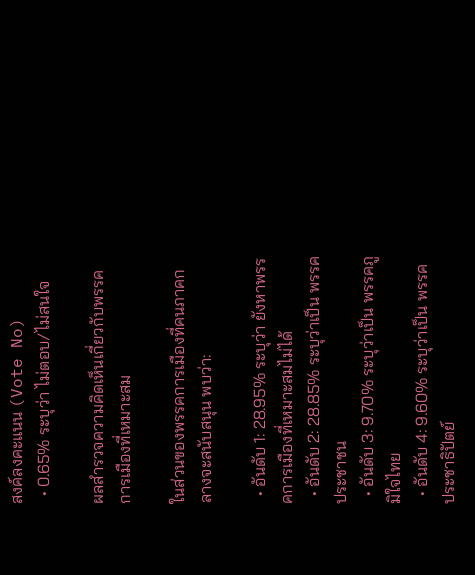สงค์ลงคะแนน (Vote No)
  • 0.65% ระบุว่า ไม่ตอบ/ไม่สนใจ

ผลสำรวจความคิดเห็นเกี่ยวกับพรรคการเมืองที่เหมาะสม

ในส่วนของพรรคการเมืองที่คนภาคกลางจะสนับสนุน พบว่า:

  • อันดับ 1: 28.95% ระบุว่า ยังหาพรรคการเมืองที่เหมาะสมไม่ได้
  • อันดับ 2: 28.85% ระบุว่าเป็น พรรคประชาชน
  • อันดับ 3: 9.70% ระบุว่าเป็น พรรคภูมิใจไทย
  • อันดับ 4: 9.60% ระบุว่าเป็น พรรคประชาธิปัตย์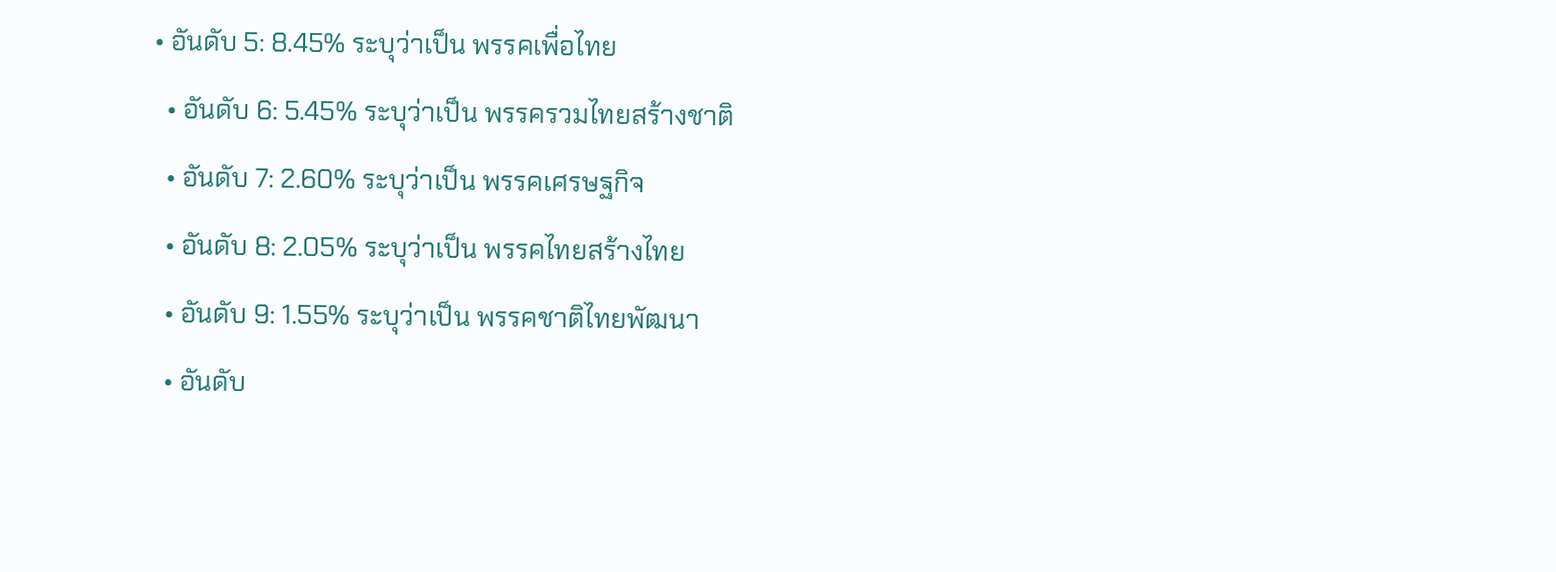• อันดับ 5: 8.45% ระบุว่าเป็น พรรคเพื่อไทย
  • อันดับ 6: 5.45% ระบุว่าเป็น พรรครวมไทยสร้างชาติ
  • อันดับ 7: 2.60% ระบุว่าเป็น พรรคเศรษฐกิจ
  • อันดับ 8: 2.05% ระบุว่าเป็น พรรคไทยสร้างไทย
  • อันดับ 9: 1.55% ระบุว่าเป็น พรรคชาติไทยพัฒนา
  • อันดับ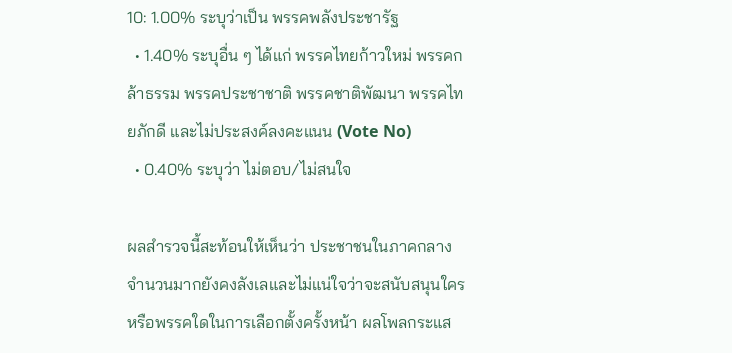10: 1.00% ระบุว่าเป็น พรรคพลังประชารัฐ
  • 1.40% ระบุอื่น ๆ ได้แก่ พรรคไทยก้าวใหม่ พรรคกล้าธรรม พรรคประชาชาติ พรรคชาติพัฒนา พรรคไทยภักดี และไม่ประสงค์ลงคะแนน (Vote No)
  • 0.40% ระบุว่า ไม่ตอบ/ไม่สนใจ

ผลสำรวจนี้สะท้อนให้เห็นว่า ประชาชนในภาคกลางจำนวนมากยังคงลังเลและไม่แน่ใจว่าจะสนับสนุนใครหรือพรรคใดในการเลือกตั้งครั้งหน้า ผลโพลกระแส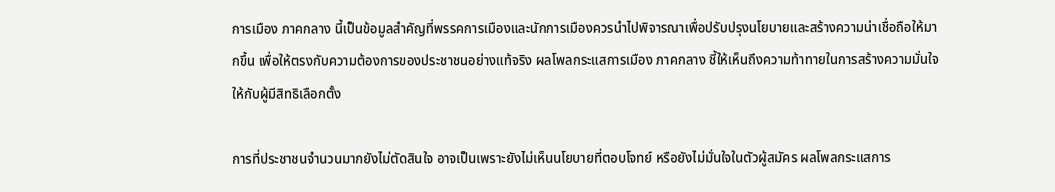การเมือง ภาคกลาง นี้เป็นข้อมูลสำคัญที่พรรคการเมืองและนักการเมืองควรนำไปพิจารณาเพื่อปรับปรุงนโยบายและสร้างความน่าเชื่อถือให้มากขึ้น เพื่อให้ตรงกับความต้องการของประชาชนอย่างแท้จริง ผลโพลกระแสการเมือง ภาคกลาง ชี้ให้เห็นถึงความท้าทายในการสร้างความมั่นใจให้กับผู้มีสิทธิเลือกตั้ง

การที่ประชาชนจำนวนมากยังไม่ตัดสินใจ อาจเป็นเพราะยังไม่เห็นนโยบายที่ตอบโจทย์ หรือยังไม่มั่นใจในตัวผู้สมัคร ผลโพลกระแสการ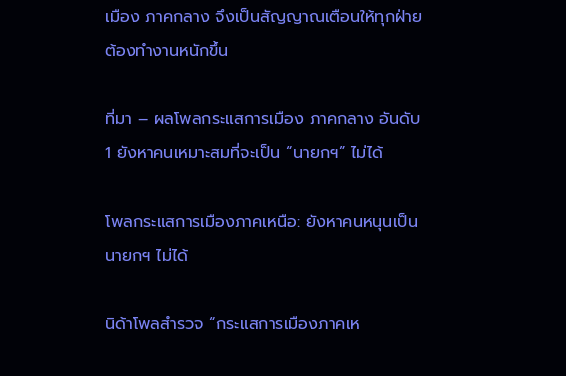เมือง ภาคกลาง จึงเป็นสัญญาณเตือนให้ทุกฝ่ายต้องทำงานหนักขึ้น

ที่มา – ผลโพลกระแสการเมือง ภาคกลาง อันดับ 1 ยังหาคนเหมาะสมที่จะเป็น “นายกฯ” ไม่ได้

โพลกระแสการเมืองภาคเหนือ: ยังหาคนหนุนเป็นนายกฯ ไม่ได้

นิด้าโพลสำรวจ “กระแสการเมืองภาคเห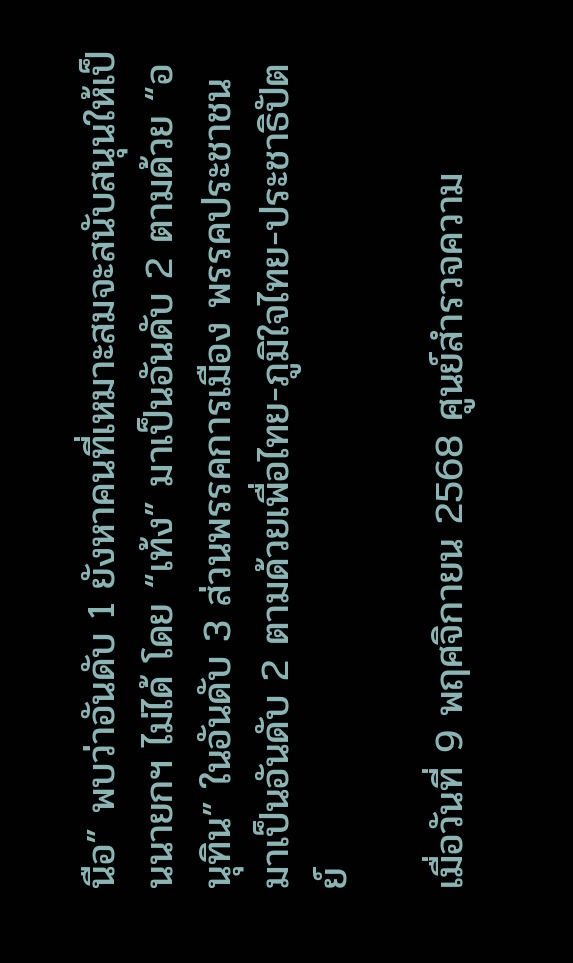นือ” พบว่าอันดับ 1 ยังหาคนที่เหมาะสมจะสนับสนุนให้เป็นนายกฯ ไม่ได้ โดย “เท้ง” มาเป็นอันดับ 2 ตามด้วย “อนุทิน” ในอันดับ 3 ส่วนพรรคการเมือง พรรคประชาชนมาเป็นอันดับ 2 ตามด้วยเพื่อไทย-ภูมิใจไทย-ประชาธิปัตย์

เมื่อวันที่ 9 พฤศจิกายน 2568 ศูนย์สำรวจความ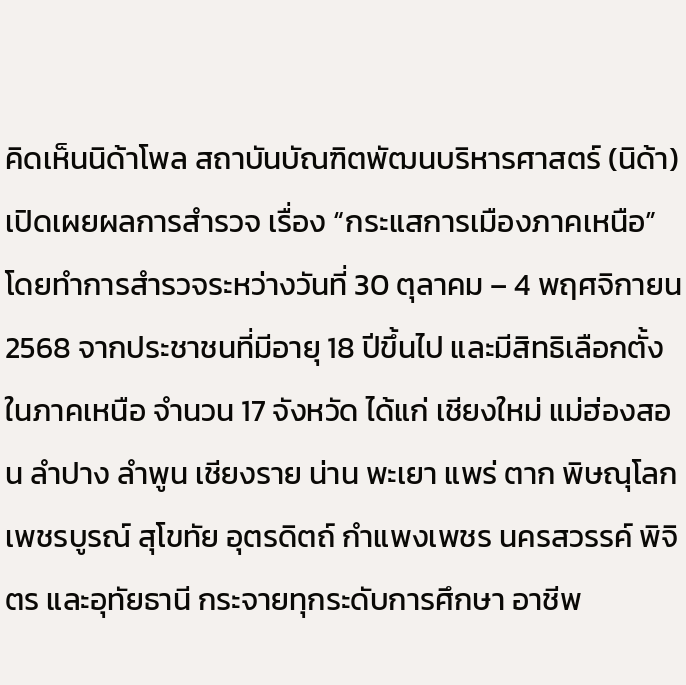คิดเห็นนิด้าโพล สถาบันบัณฑิตพัฒนบริหารศาสตร์ (นิด้า) เปิดเผยผลการสำรวจ เรื่อง “กระแสการเมืองภาคเหนือ” โดยทำการสำรวจระหว่างวันที่ 30 ตุลาคม – 4 พฤศจิกายน 2568 จากประชาชนที่มีอายุ 18 ปีขึ้นไป และมีสิทธิเลือกตั้งในภาคเหนือ จำนวน 17 จังหวัด ได้แก่ เชียงใหม่ แม่ฮ่องสอน ลำปาง ลำพูน เชียงราย น่าน พะเยา แพร่ ตาก พิษณุโลก เพชรบูรณ์ สุโขทัย อุตรดิตถ์ กำแพงเพชร นครสวรรค์ พิจิตร และอุทัยธานี กระจายทุกระดับการศึกษา อาชีพ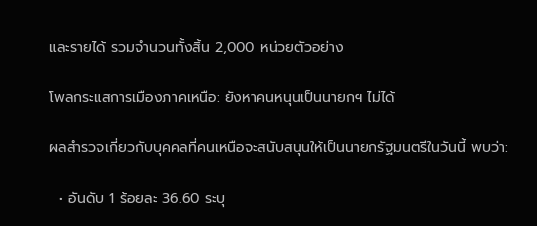และรายได้ รวมจำนวนทั้งสิ้น 2,000 หน่วยตัวอย่าง

โพลกระแสการเมืองภาคเหนือ: ยังหาคนหนุนเป็นนายกฯ ไม่ได้

ผลสำรวจเกี่ยวกับบุคคลที่คนเหนือจะสนับสนุนให้เป็นนายกรัฐมนตรีในวันนี้ พบว่า:

  • อันดับ 1 ร้อยละ 36.60 ระบุ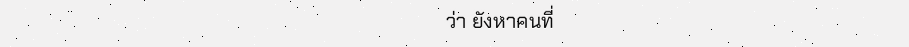ว่า ยังหาคนที่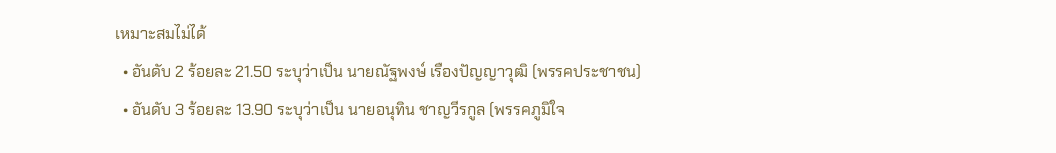เหมาะสมไม่ได้
  • อันดับ 2 ร้อยละ 21.50 ระบุว่าเป็น นายณัฐพงษ์ เรืองปัญญาวุฒิ (พรรคประชาชน)
  • อันดับ 3 ร้อยละ 13.90 ระบุว่าเป็น นายอนุทิน ชาญวีรกูล (พรรคภูมิใจ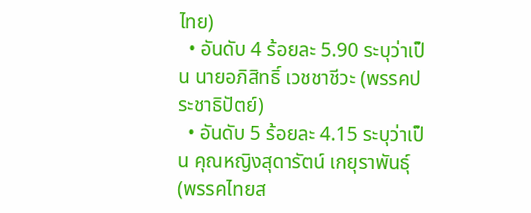ไทย)
  • อันดับ 4 ร้อยละ 5.90 ระบุว่าเป็น นายอภิสิทธิ์ เวชชาชีวะ (พรรคประชาธิปัตย์)
  • อันดับ 5 ร้อยละ 4.15 ระบุว่าเป็น คุณหญิงสุดารัตน์ เกยุราพันธุ์ (พรรคไทยส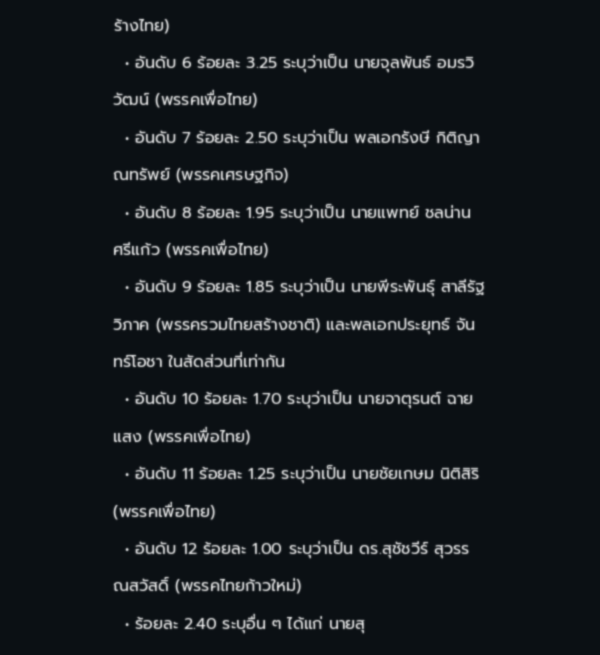ร้างไทย)
  • อันดับ 6 ร้อยละ 3.25 ระบุว่าเป็น นายจุลพันธ์ อมรวิวัฒน์ (พรรคเพื่อไทย)
  • อันดับ 7 ร้อยละ 2.50 ระบุว่าเป็น พลเอกรังษี กิติญาณทรัพย์ (พรรคเศรษฐกิจ)
  • อันดับ 8 ร้อยละ 1.95 ระบุว่าเป็น นายแพทย์ ชลน่าน ศรีแก้ว (พรรคเพื่อไทย)
  • อันดับ 9 ร้อยละ 1.85 ระบุว่าเป็น นายพีระพันธุ์ สาลีรัฐวิภาค (พรรครวมไทยสร้างชาติ) และพลเอกประยุทธ์ จันทร์โอชา ในสัดส่วนที่เท่ากัน
  • อันดับ 10 ร้อยละ 1.70 ระบุว่าเป็น นายจาตุรนต์ ฉายแสง (พรรคเพื่อไทย)
  • อันดับ 11 ร้อยละ 1.25 ระบุว่าเป็น นายชัยเกษม นิติสิริ (พรรคเพื่อไทย)
  • อันดับ 12 ร้อยละ 1.00 ระบุว่าเป็น ดร.สุชัชวีร์ สุวรรณสวัสดิ์ (พรรคไทยก้าวใหม่)
  • ร้อยละ 2.40 ระบุอื่น ๆ ได้แก่ นายสุ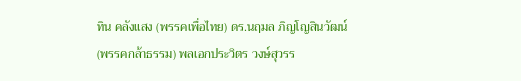ทิน คลังแสง (พรรคเพื่อไทย) ดร.นฤมล ภิญโญสินวัฒน์ (พรรคกล้าธรรม) พลเอกประวิตร วงษ์สุวรร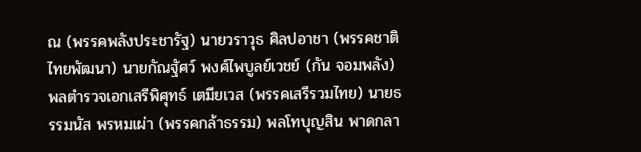ณ (พรรคพลังประชารัฐ) นายวราวุธ ศิลปอาชา (พรรคชาติไทยพัฒนา) นายกัณฐัศว์ พงศ์ไพบูลย์เวชย์ (กัน จอมพลัง) พลตำรวจเอกเสรีพิศุทธ์ เตมียเวส (พรรคเสรีรวมไทย) นายธรรมนัส พรหมเผ่า (พรรคกล้าธรรม) พลโทบุญสิน พาดกลา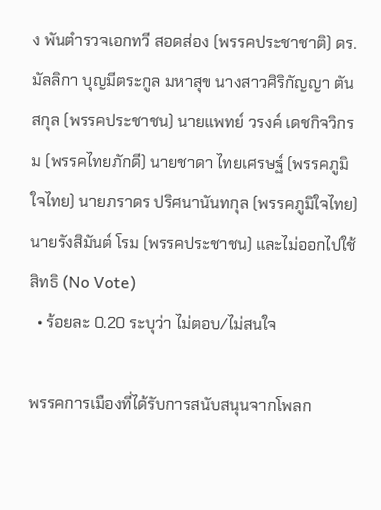ง พันตำรวจเอกทวี สอดส่อง (พรรคประชาชาติ) ดร.มัลลิกา บุญมีตระกูล มหาสุข นางสาวศิริกัญญา ตันสกุล (พรรคประชาชน) นายแพทย์ วรงค์ เดชกิจวิกรม (พรรคไทยภักดี) นายชาดา ไทยเศรษฐ์ (พรรคภูมิใจไทย) นายภราดร ปริศนานันทกุล (พรรคภูมิใจไทย) นายรังสิมันต์ โรม (พรรคประชาชน) และไม่ออกไปใช้สิทธิ (No Vote)
  • ร้อยละ 0.20 ระบุว่า ไม่ตอบ/ไม่สนใจ

พรรคการเมืองที่ได้รับการสนับสนุนจากโพลก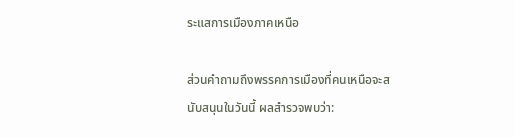ระแสการเมืองภาคเหนือ

ส่วนคำถามถึงพรรคการเมืองที่คนเหนือจะสนับสนุนในวันนี้ ผลสำรวจพบว่า: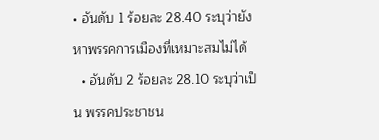• อันดับ 1 ร้อยละ 28.40 ระบุว่ายังหาพรรคการเมืองที่เหมาะสมไม่ได้
  • อันดับ 2 ร้อยละ 28.10 ระบุว่าเป็น พรรคประชาชน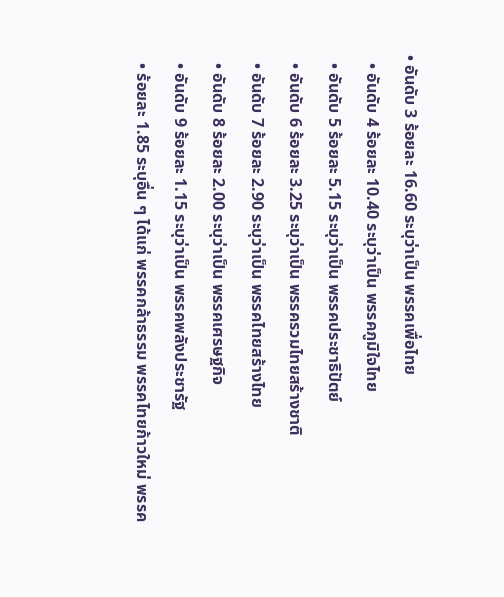• อันดับ 3 ร้อยละ 16.60 ระบุว่าเป็น พรรคเพื่อไทย
  • อันดับ 4 ร้อยละ 10.40 ระบุว่าเป็น พรรคภูมิใจไทย
  • อันดับ 5 ร้อยละ 5.15 ระบุว่าเป็น พรรคประชาธิปัตย์
  • อันดับ 6 ร้อยละ 3.25 ระบุว่าเป็น พรรครวมไทยสร้างชาติ
  • อันดับ 7 ร้อยละ 2.90 ระบุว่าเป็น พรรคไทยสร้างไทย
  • อันดับ 8 ร้อยละ 2.00 ระบุว่าเป็น พรรคเศรษฐกิจ
  • อันดับ 9 ร้อยละ 1.15 ระบุว่าเป็น พรรคพลังประชารัฐ
  • ร้อยละ 1.85 ระบุอื่น ๆ ได้แก่ พรรคกล้าธรรม พรรคไทยก้าวใหม่ พรรค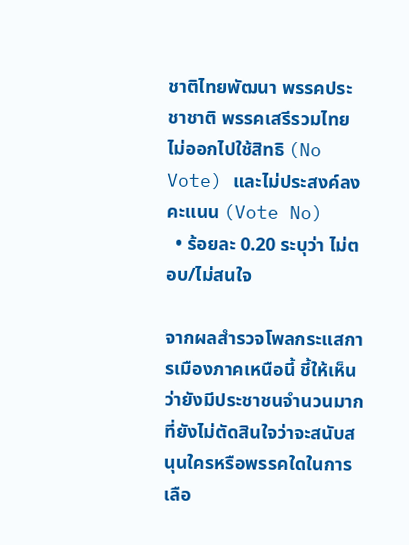ชาติไทยพัฒนา พรรคประชาชาติ พรรคเสรีรวมไทย ไม่ออกไปใช้สิทธิ (No Vote) และไม่ประสงค์ลงคะแนน (Vote No)
  • ร้อยละ 0.20 ระบุว่า ไม่ตอบ/ไม่สนใจ

จากผลสำรวจโพลกระแสการเมืองภาคเหนือนี้ ชี้ให้เห็นว่ายังมีประชาชนจำนวนมากที่ยังไม่ตัดสินใจว่าจะสนับสนุนใครหรือพรรคใดในการเลือ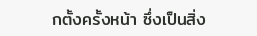กตั้งครั้งหน้า ซึ่งเป็นสิ่ง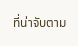ที่น่าจับตาม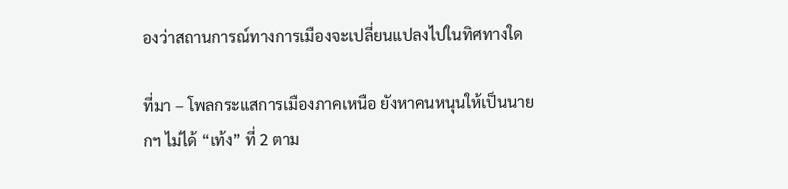องว่าสถานการณ์ทางการเมืองจะเปลี่ยนแปลงไปในทิศทางใด

ที่มา – โพลกระแสการเมืองภาคเหนือ ยังหาคนหนุนให้เป็นนายกฯ ไม่ได้ “เท้ง” ที่ 2 ตาม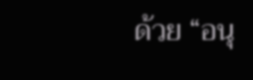ด้วย “อนุ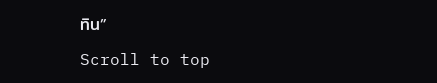ทิน”

Scroll to top